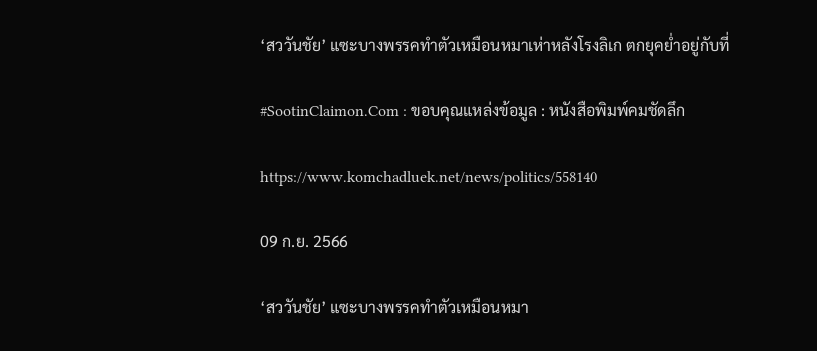‘สววันชัย’ แซะบางพรรคทำตัวเหมือนหมาเห่าหลังโรงลิเก ตกยุคย่ำอยู่กับที่

#SootinClaimon.Com : ขอบคุณแหล่งข้อมูล : หนังสือพิมพ์คมชัดลึก

https://www.komchadluek.net/news/politics/558140

09 ก.ย. 2566

‘สววันชัย’ แซะบางพรรคทำตัวเหมือนหมา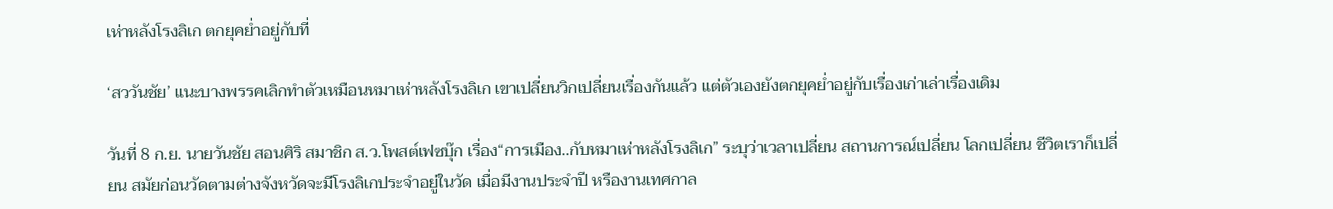เห่าหลังโรงลิเก ตกยุคย่ำอยู่กับที่

‘สววันชัย’ แนะบางพรรคเลิกทำตัวเหมือนหมาเห่าหลังโรงลิเก เขาเปลี่ยนวิกเปลี่ยนเรื่องกันแล้ว แต่ตัวเองยังตกยุคย่ำอยู่กับเรื่องเก่าเล่าเรื่องเดิม

วันที่ 8 ก.ย. นายวันชัย สอนศิริ สมาชิก ส.ว.โพสต์เฟซบุ๊ก เรื่อง“การเมือง..กับหมาเห่าหลังโรงลิเก” ระบุว่าเวลาเปลี่ยน สถานการณ์เปลี่ยน โลกเปลี่ยน ชีวิตเราก็เปลี่ยน สมัยก่อนวัดตามต่างจังหวัดจะมีโรงลิเกประจำอยู่ในวัด เมื่อมีงานประจำปี หรืองานเทศกาล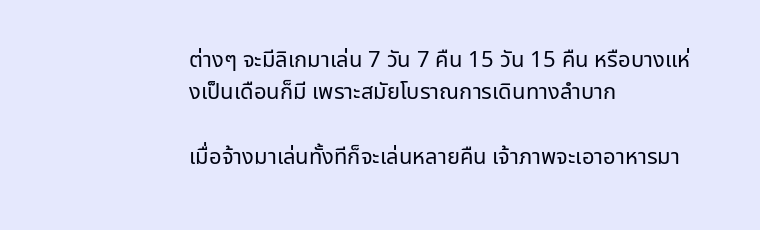ต่างๆ จะมีลิเกมาเล่น 7 วัน 7 คืน 15 วัน 15 คืน หรือบางแห่งเป็นเดือนก็มี เพราะสมัยโบราณการเดินทางลำบาก

เมื่อจ้างมาเล่นทั้งทีก็จะเล่นหลายคืน เจ้าภาพจะเอาอาหารมา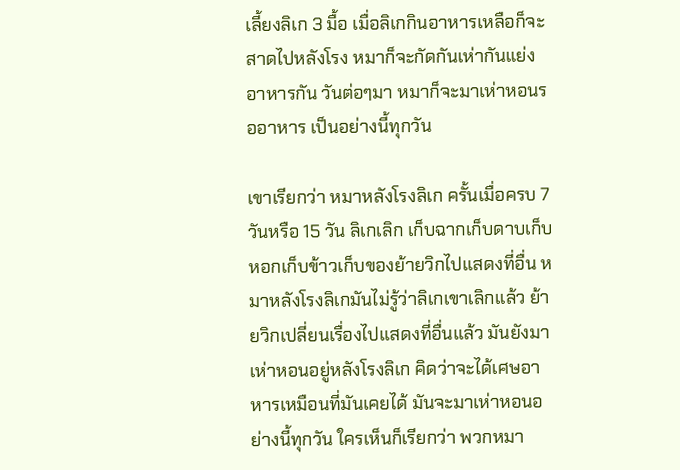เลี้ยงลิเก 3 มื้อ เมื่อลิเกกินอาหารเหลือก็จะสาดไปหลังโรง หมาก็จะกัดกันเห่ากันแย่งอาหารกัน วันต่อๆมา หมาก็จะมาเห่าหอนรออาหาร เป็นอย่างนี้ทุกวัน

เขาเรียกว่า หมาหลังโรงลิเก ครั้นเมื่อครบ 7 วันหรือ 15 วัน ลิเกเลิก เก็บฉากเก็บดาบเก็บหอกเก็บข้าวเก็บของย้ายวิกไปแสดงที่อื่น หมาหลังโรงลิเกมันไม่รู้ว่าลิเกเขาเลิกแล้ว ย้ายวิกเปลี่ยนเรื่องไปแสดงที่อื่นแล้ว มันยังมาเห่าหอนอยู่หลังโรงลิเก คิดว่าจะได้เศษอาหารเหมือนที่มันเคยได้ มันจะมาเห่าหอนอย่างนี้ทุกวัน ใครเห็นก็เรียกว่า พวกหมา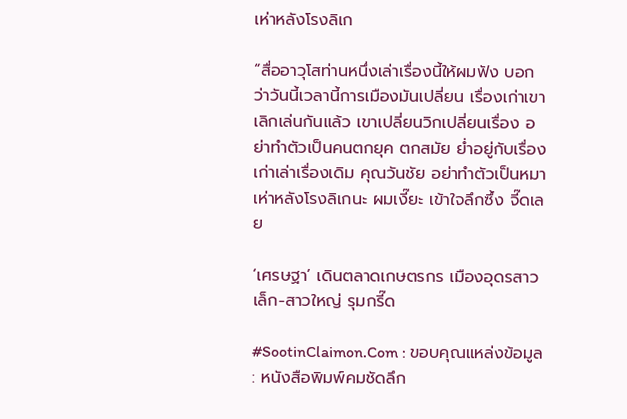เห่าหลังโรงลิเก

“สื่ออาวุโสท่านหนึ่งเล่าเรื่องนี้ให้ผมฟัง บอกว่าวันนี้เวลานี้การเมืองมันเปลี่ยน เรื่องเก่าเขาเลิกเล่นกันแล้ว เขาเปลี่ยนวิกเปลี่ยนเรื่อง อย่าทำตัวเป็นคนตกยุค ตกสมัย ย่ำอยู่กับเรื่องเก่าเล่าเรื่องเดิม คุณวันชัย อย่าทำตัวเป็นหมาเห่าหลังโรงลิเกนะ ผมเงี๊ยะ เข้าใจลึกซึ้ง จี๊ดเลย

‘เศรษฐา’ เดินตลาดเกษตรกร เมืองอุดรสาวเล็ก-สาวใหญ่ รุมกรี๊ด

#SootinClaimon.Com : ขอบคุณแหล่งข้อมูล : หนังสือพิมพ์คมชัดลึก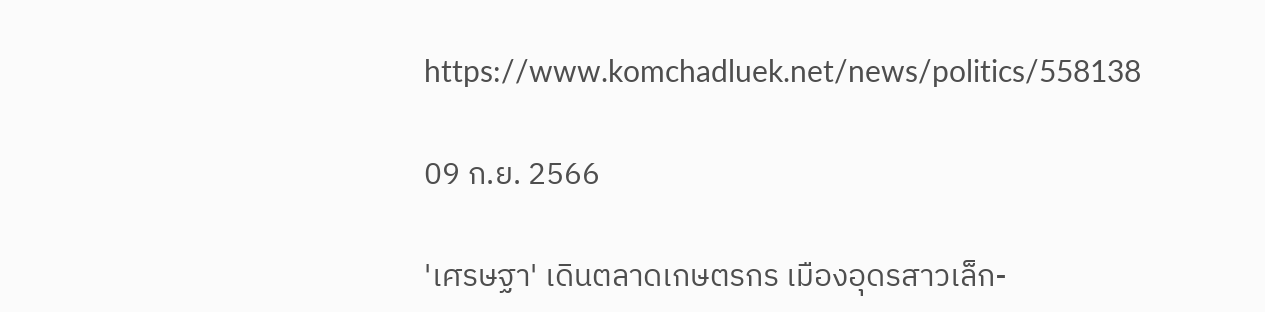https://www.komchadluek.net/news/politics/558138

09 ก.ย. 2566

'เศรษฐา' เดินตลาดเกษตรกร เมืองอุดรสาวเล็ก-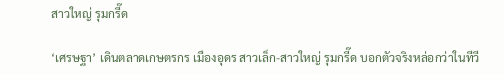สาวใหญ่ รุมกรี๊ด

‘เศรษฐา’ เดินตลาดเกษตรกร เมืองอุดร สาวเล็ก-สาวใหญ่ รุมกรี๊ด บอกตัวจริงหล่อกว่าในทีวี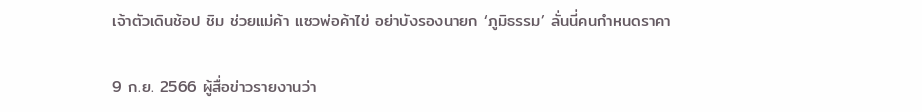เจ้าตัวเดินช้อป ชิม ช่วยแม่ค้า แซวพ่อค้าไข่ อย่าบังรองนายก ‘ภูมิธรรม’ ลั่นนี่คนกำหนดราคา

9 ก.ย. 2566 ผู้สื่อข่าวรายงานว่า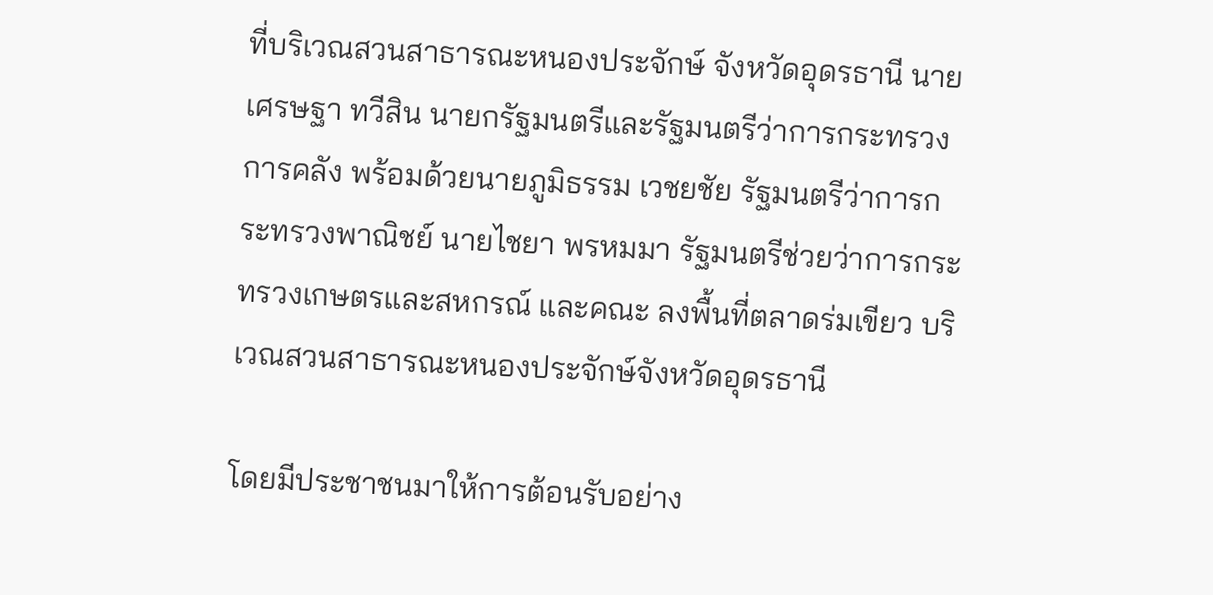ที่บริเวณสวนสาธารณะหนองประจักษ์ จังหวัดอุดรธานี นายเศรษฐา ทวีสิน นายกรัฐมนตรีและรัฐมนตรีว่าการกระทรวงการคลัง พร้อมด้วยนายภูมิธรรม เวชยชัย รัฐมนตรีว่าการกระทรวงพาณิชย์ นายไชยา พรหมมา รัฐมนตรีช่วยว่าการกระทรวงเกษตรและสหกรณ์ และคณะ ลงพื้นที่ตลาดร่มเขียว บริเวณสวนสาธารณะหนองประจักษ์จังหวัดอุดรธานี

โดยมีประชาชนมาให้การต้อนรับอย่าง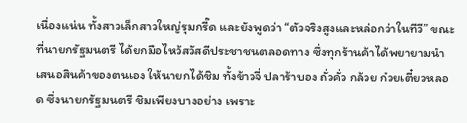เนื่องแน่น ทั้งสาวเล็กสาวใหญ่รุมกรี๊ด และยังพูดว่า “ตัวจริงสูงและหล่อกว่าในทีวี” ขณะที่นายกรัฐมนตรี ได้ยกมือไหว้สวัสดีประชาชนตลอดทาง ซึ่งทุกร้านค้าได้พยายามนำเสนอสินค้าของตนเอง ให้นายกได้ชิม ทั้งข้าวจี่ ปลาร้าบอง ถั่วคั่ว กล้วย ก๋วยเตี๋ยวหลอด ซึ่งนายกรัฐมนตรี ชิมเพียงบางอย่าง เพราะ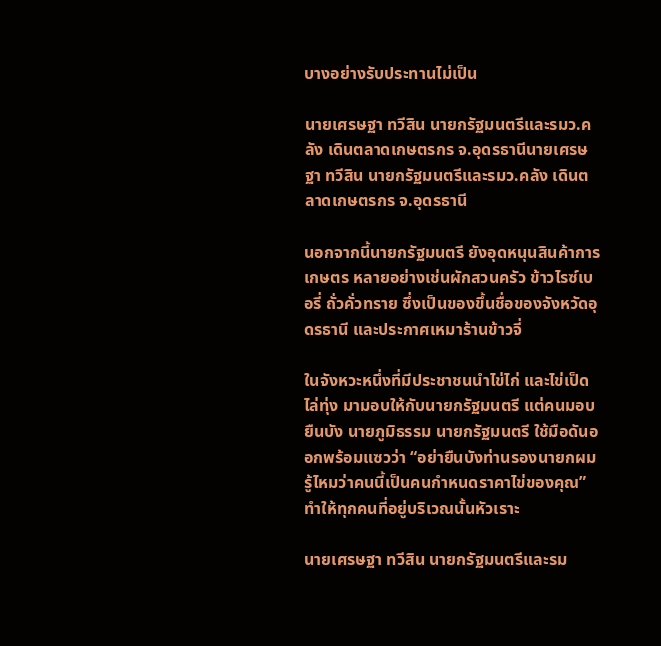บางอย่างรับประทานไม่เป็น

นายเศรษฐา ทวีสิน นายกรัฐมนตรีและรมว.คลัง เดินตลาดเกษตรกร จ.อุดรธานีนายเศรษฐา ทวีสิน นายกรัฐมนตรีและรมว.คลัง เดินตลาดเกษตรกร จ.อุดรธานี

นอกจากนี้นายกรัฐมนตรี ยังอุดหนุนสินค้าการเกษตร หลายอย่างเช่นผักสวนครัว ข้าวไรซ์เบอรี่ ถั่วคั่วทราย ซึ่งเป็นของขึ้นชื่อของจังหวัดอุดรธานี และประกาศเหมาร้านข้าวจี่

ในจังหวะหนึ่งที่มีประชาชนนำไข่ไก่ และไข่เป็ดไล่ทุ่ง มามอบให้กับนายกรัฐมนตรี แต่คนมอบยืนบัง นายภูมิธรรม นายกรัฐมนตรี ใช้มือดันออกพร้อมแซวว่า “อย่ายืนบังท่านรองนายกผม รู้ไหมว่าคนนี้เป็นคนกำหนดราคาไข่ของคุณ” ทำให้ทุกคนที่อยู่บริเวณนั้นหัวเราะ

นายเศรษฐา ทวีสิน นายกรัฐมนตรีและรม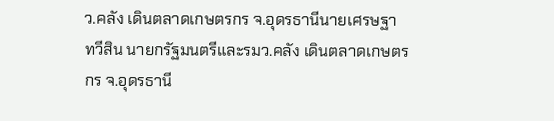ว.คลัง เดินตลาดเกษตรกร จ.อุดรธานีนายเศรษฐา ทวีสิน นายกรัฐมนตรีและรมว.คลัง เดินตลาดเกษตรกร จ.อุดรธานี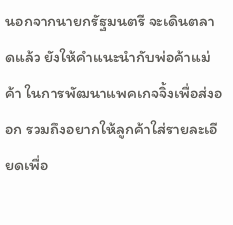นอกจากนายกรัฐมนตรี จะเดินตลาดแล้ว ยังให้คำแนะนำกับพ่อค้าแม่ค้า ในการพัฒนาแพคเกจจิ้งเพื่อส่งออก รวมถึงอยากให้ลูกค้าใส่รายละเอียดเพื่อ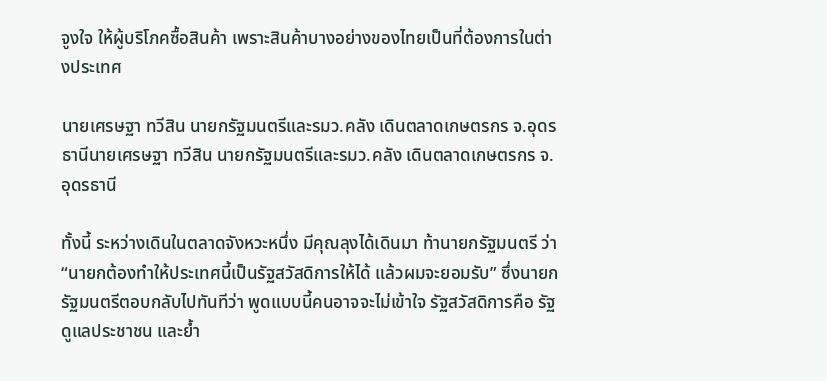จูงใจ ให้ผู้บริโภคซื้อสินค้า เพราะสินค้าบางอย่างของไทยเป็นที่ต้องการในต่างประเทศ

นายเศรษฐา ทวีสิน นายกรัฐมนตรีและรมว.คลัง เดินตลาดเกษตรกร จ.อุดรธานีนายเศรษฐา ทวีสิน นายกรัฐมนตรีและรมว.คลัง เดินตลาดเกษตรกร จ.อุดรธานี

ทั้งนี้ ระหว่างเดินในตลาดจังหวะหนึ่ง มีคุณลุงได้เดินมา ท้านายกรัฐมนตรี ว่า “นายกต้องทำให้ประเทศนี้เป็นรัฐสวัสดิการให้ได้ แล้วผมจะยอมรับ” ซึ่งนายกรัฐมนตรีตอบกลับไปทันทีว่า พูดแบบนี้คนอาจจะไม่เข้าใจ รัฐสวัสดิการคือ รัฐดูแลประชาชน และย้ำ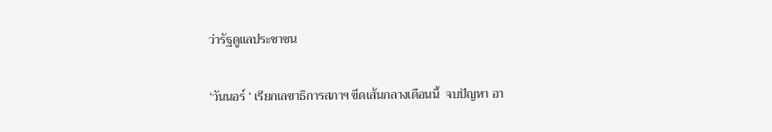ว่ารัฐดูแลประชาชน

‘วันนอร์ ‘ เรียกเลขาธิการสภาฯ ขีดเส้นกลางเดือนนี้  จบปัญหา อา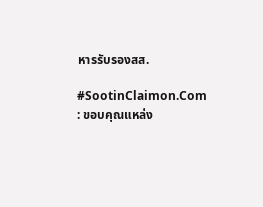หารรับรองสส.

#SootinClaimon.Com : ขอบคุณแหล่ง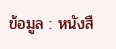ข้อมูล : หนังสื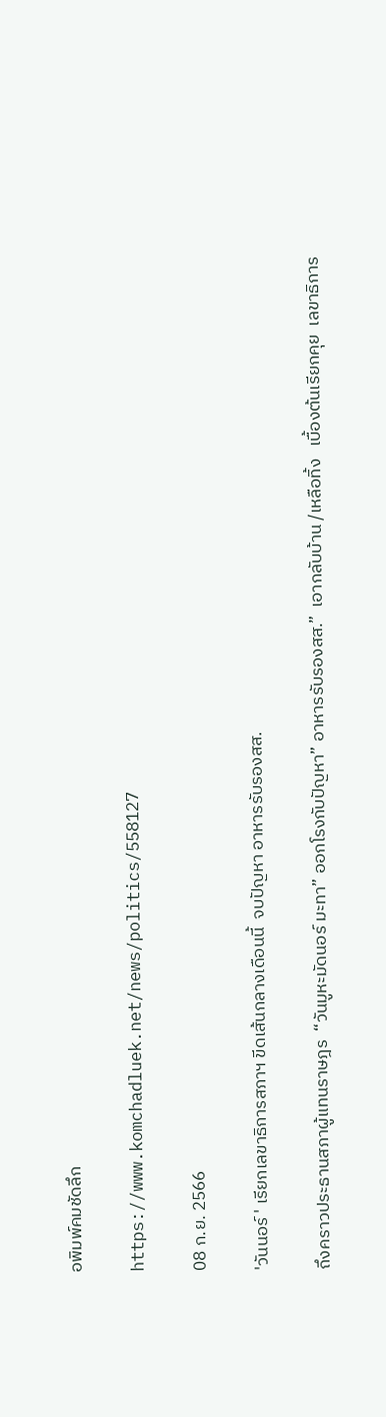อพิมพ์คมชัดลึก

https://www.komchadluek.net/news/politics/558127

08 ก.ย. 2566

'วันนอร์ ' เรียกเลขาธิการสภาฯ ขีดเส้นกลางเดือนนี้  จบปัญหา อาหารรับรองสส.

ถึงคราวประธานสภาผู้แทนราษฎร  “วันมูหะมัดนอร์ มะทา” ออกโรงกับปัญหา” อาหารรับรองสส.”  เอากลับบ้าน /เหลือทิ้ง   เบื้องต้นเรียกคุย  เลขาธิการ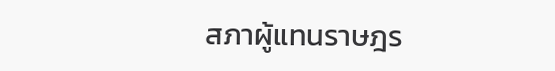สภาผู้แทนราษฎร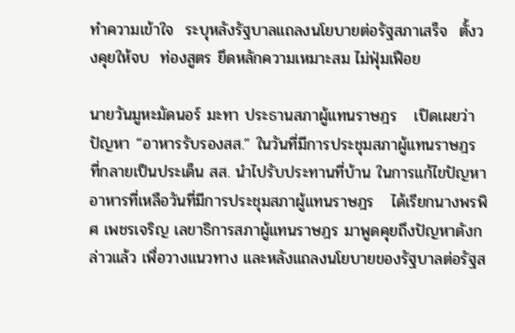ทำความเข้าใจ  ระบุหลังรัฐบาลแถลงนโยบายต่อรัฐสภาเสร็จ  ตั้งวงคุยให้จบ  ท่องสูตร ยึดหลักความเหมาะสม ไม่ฟุ่มเฟือย

นายวันมูหะมัดนอร์ มะทา ประธานสภาผู้แทนราษฎร   เปิดเผยว่า ปัญหา “อาหารรับรองสส.” ในวันที่มีการประชุมสภาผู้แทนราษฎร ที่กลายเป็นประเด็น สส. นำไปรับประทานที่บ้าน ในการแก้ไขปัญหา อาหารที่เหลือวันที่มีการประชุมสภาผู้แทนราษฎร   ได้เรียกนางพรพิศ เพชรเจริญ เลขาธิการสภาผู้แทนราษฎร มาพูดคุยถึงปัญหาดังกล่าวแล้ว เพื่อวางแนวทาง และหลังแถลงนโยบายของรัฐบาลต่อรัฐส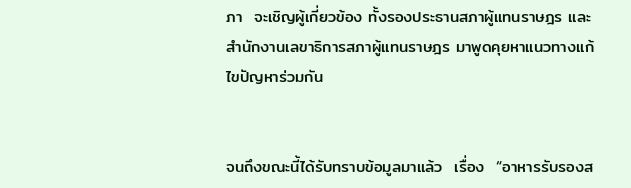ภา  จะเชิญผู้เกี่ยวข้อง ทั้งรองประธานสภาผู้แทนราษฎร และสำนักงานเลขาธิการสภาผู้แทนราษฎร มาพูดคุยหาแนวทางแก้ไขปัญหาร่วมกัน


จนถึงขณะนี้ได้รับทราบข้อมูลมาแล้ว  เรื่อง  “อาหารรับรองส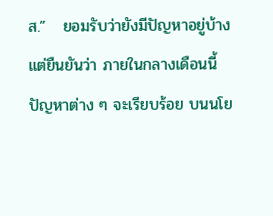ส.”   ยอมรับว่ายังมีปัญหาอยู่บ้าง แต่ยืนยันว่า ภายในกลางเดือนนี้ปัญหาต่าง ๆ จะเรียบร้อย บนนโย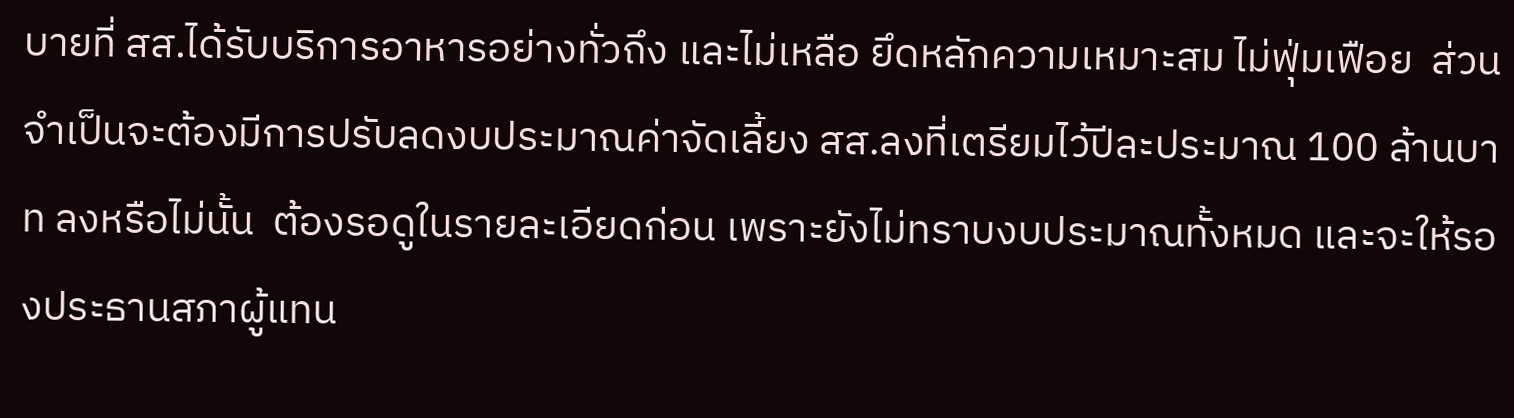บายที่ สส.ได้รับบริการอาหารอย่างทั่วถึง และไม่เหลือ ยึดหลักความเหมาะสม ไม่ฟุ่มเฟือย  ส่วนจำเป็นจะต้องมีการปรับลดงบประมาณค่าจัดเลี้ยง สส.ลงที่เตรียมไว้ปีละประมาณ 100 ล้านบาท ลงหรือไม่นั้น  ต้องรอดูในรายละเอียดก่อน เพราะยังไม่ทราบงบประมาณทั้งหมด และจะให้รองประธานสภาผู้แทน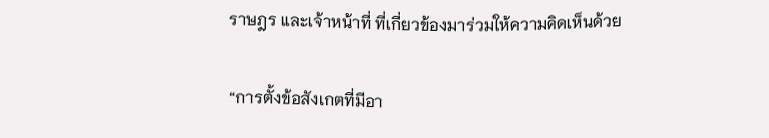ราษฎร และเจ้าหน้าที่ ที่เกี่ยวข้องมาร่วมให้ความคิดเห็นด้วย

“การตั้งข้อสังเกตที่มีอา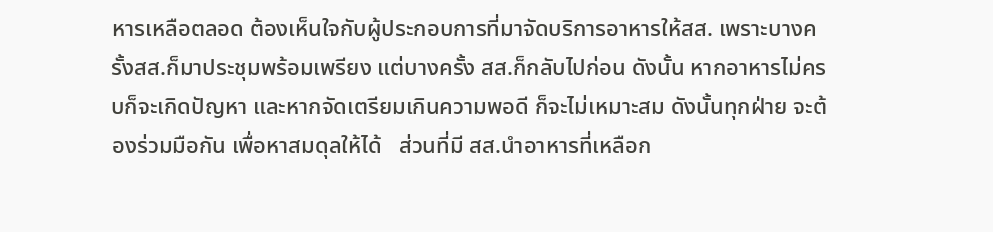หารเหลือตลอด ต้องเห็นใจกับผู้ประกอบการที่มาจัดบริการอาหารให้สส. เพราะบางครั้งสส.ก็มาประชุมพร้อมเพรียง แต่บางครั้ง สส.ก็กลับไปก่อน ดังนั้น หากอาหารไม่ครบก็จะเกิดปัญหา และหากจัดเตรียมเกินความพอดี ก็จะไม่เหมาะสม ดังนั้นทุกฝ่าย จะต้องร่วมมือกัน เพื่อหาสมดุลให้ได้   ส่วนที่มี สส.นำอาหารที่เหลือก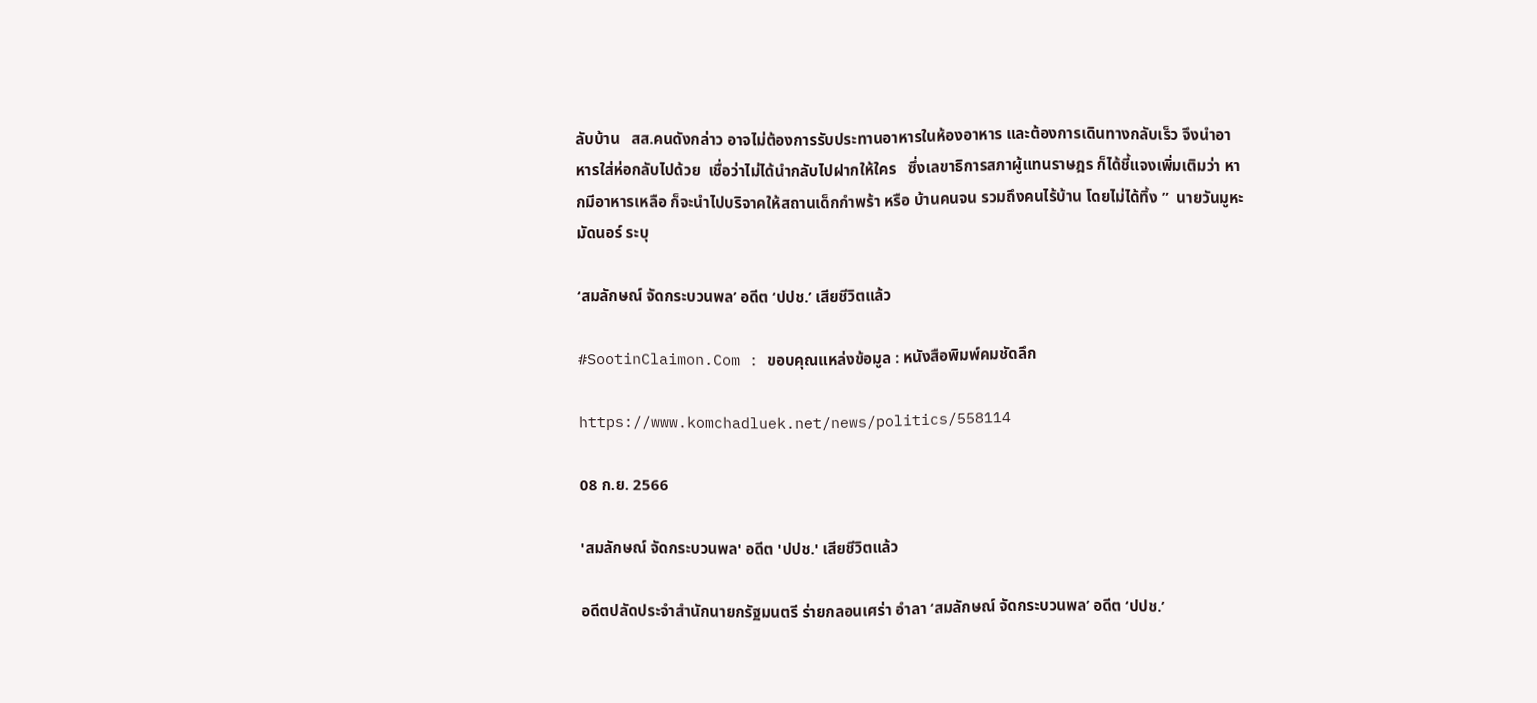ลับบ้าน   สส.คนดังกล่าว อาจไม่ต้องการรับประทานอาหารในห้องอาหาร และต้องการเดินทางกลับเร็ว จึงนำอาหารใส่ห่อกลับไปด้วย  เชื่อว่าไม่ได้นำกลับไปฝากให้ใคร   ซึ่งเลขาธิการสภาผู้แทนราษฎร ก็ได้ชี้แจงเพิ่มเติมว่า หากมีอาหารเหลือ ก็จะนำไปบริจาคให้สถานเด็กกำพร้า หรือ บ้านคนจน รวมถึงคนไร้บ้าน โดยไม่ได้ทิ้ง ”  นายวันมูหะมัดนอร์ ระบุ

‘สมลักษณ์ จัดกระบวนพล’ อดีต ‘ปปช.’ เสียชีวิตแล้ว

#SootinClaimon.Com : ขอบคุณแหล่งข้อมูล : หนังสือพิมพ์คมชัดลึก

https://www.komchadluek.net/news/politics/558114

08 ก.ย. 2566

'สมลักษณ์ จัดกระบวนพล' อดีต 'ปปช.' เสียชีวิตแล้ว

อดีตปลัดประจำสำนักนายกรัฐมนตรี ร่ายกลอนเศร่า อำลา ‘สมลักษณ์ จัดกระบวนพล’ อดีต ‘ปปช.’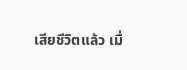เสียชีวิตแล้ว เมื่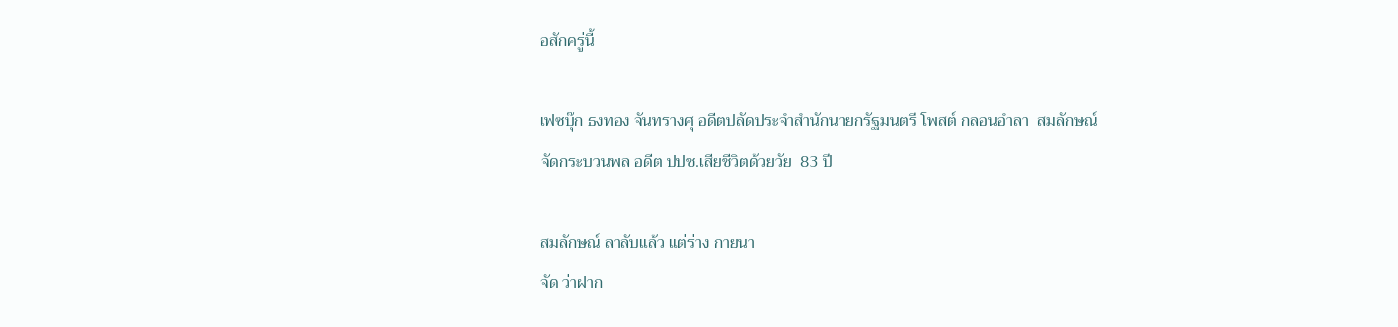อสักครู่นี้

เฟซบุ๊ก ธงทอง จันทรางศุ อดีตปลัดประจำสำนักนายกรัฐมนตรี โพสต์ กลอนอำลา  สมลักษณ์ จัดกระบวนพล อดีต ปปช.เสียชีวิตด้วยวัย  83 ปี

สมลักษณ์ ลาลับแล้ว แต่ร่าง กายนา
จัด ว่าฝาก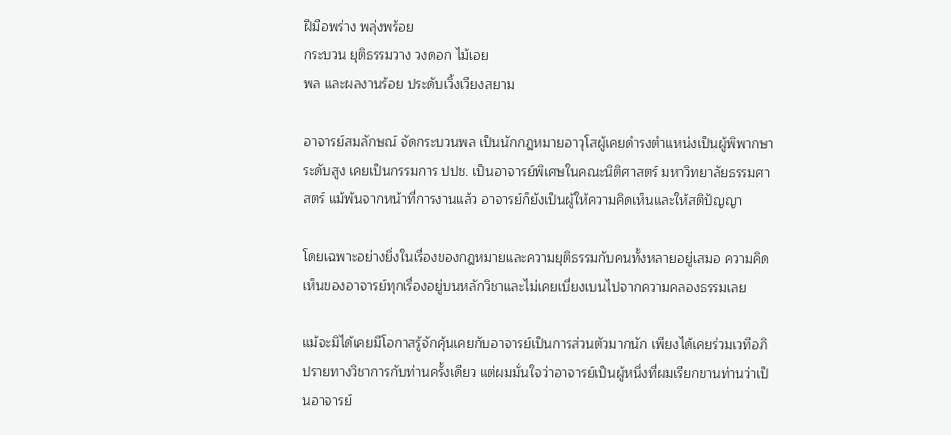ฝีมือพร่าง พลุ่งพร้อย
กระบวน ยุติธรรมวาง วงดอก ไม้เอย
พล และผลงานร้อย ประดับเวิ้งเวียงสยาม

อาจารย์สมลักษณ์ จัดกระบวนพล เป็นนักกฎหมายอาวุโสผู้เคยดำรงตำแหน่งเป็นผู้พิพากษาระดับสูง เคยเป็นกรรมการ ปปช. เป็นอาจารย์พิเศษในคณะนิติศาสตร์ มหาวิทยาลัยธรรมศาสตร์ แม้พ้นจากหน้าที่การงานแล้ว อาจารย์ก็ยังเป็นผู้ให้ความคิดเห็นและให้สติปัญญา

โดยเฉพาะอย่างยิ่งในเรื่องของกฎหมายและความยุติธรรมกับคนทั้งหลายอยู่เสมอ ความคิดเห็นของอาจารย์ทุกเรื่องอยู่บนหลักวิชาและไม่เคยเบี่ยงเบนไปจากความคลองธรรมเลย

แม้จะมิได้เคยมีโอกาสรู้จักคุ้นเคยกับอาจารย์เป็นการส่วนตัวมากนัก เพียงได้เคยร่วมเวทีอภิปรายทางวิชาการกับท่านครั้งเดียว แต่ผมมั่นใจว่าอาจารย์เป็นผู้หนึ่งที่ผมเรียกขานท่านว่าเป็นอาจารย์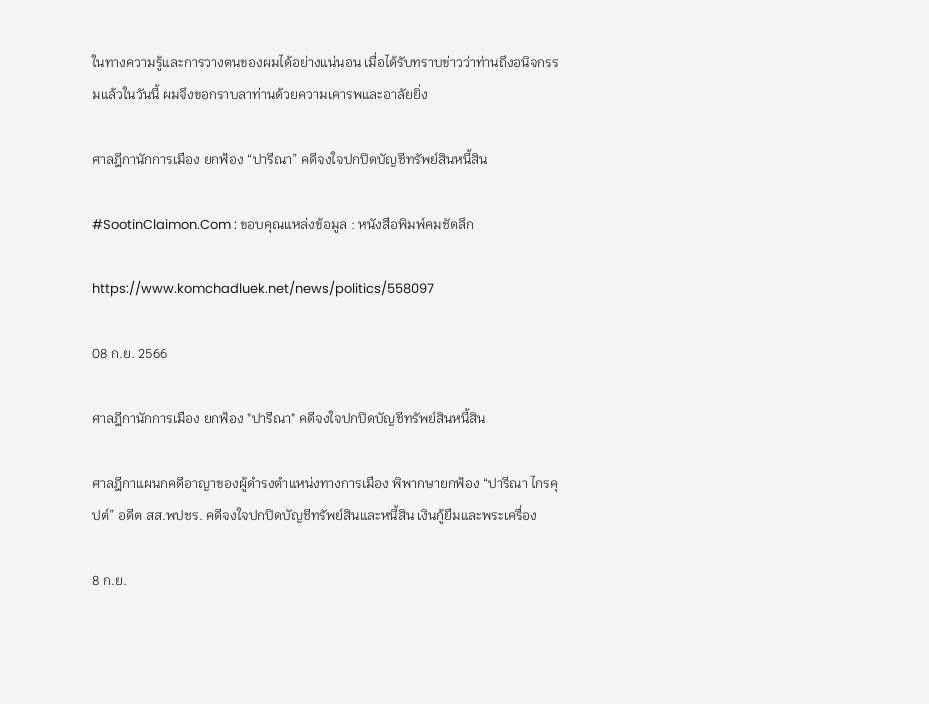ในทางความรู้และการวางตนของผมได้อย่างแน่นอน เมื่อได้รับทราบข่าวว่าท่านถึงอนิจกรรมแล้วในวันนี้ ผมจึงขอกราบลาท่านด้วยความเคารพและอาลัยยิ่ง

ศาลฎีกานักการเมือง ยกฟ้อง “ปารีณา” คดีจงใจปกปิดบัญชีทรัพย์สินหนี้สิน

#SootinClaimon.Com : ขอบคุณแหล่งข้อมูล : หนังสือพิมพ์คมชัดลึก

https://www.komchadluek.net/news/politics/558097

08 ก.ย. 2566

ศาลฎีกานักการเมือง ยกฟ้อง "ปารีณา" คดีจงใจปกปิดบัญชีทรัพย์สินหนี้สิน

ศาลฎีกาแผนกคดีอาญาของผู้ดำรงตำแหน่งทางการเมือง พิพากษายกฟ้อง “ปารีณา ไกรคุปต์” อดีต สส.พปชร. คดีจงใจปกปิดบัญชีทรัพย์สินและหนี้สิน เงินกู้ยืมและพระเครื่อง

8 ก.ย.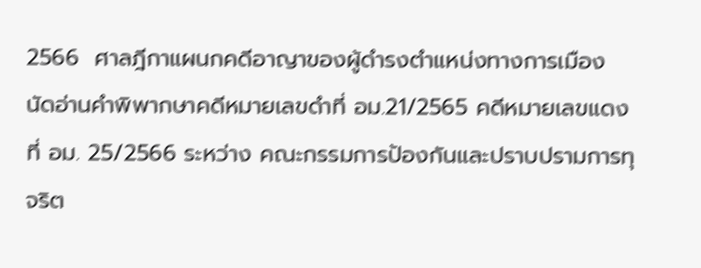2566  ศาลฎีกาแผนกคดีอาญาของผู้ดำรงตำแหน่งทางการเมือง นัดอ่านคำพิพากษาคดีหมายเลขดำที่ อม.21/2565 คดีหมายเลขแดงที่ อม. 25/2566 ระหว่าง คณะกรรมการป้องกันและปราบปรามการทุจริต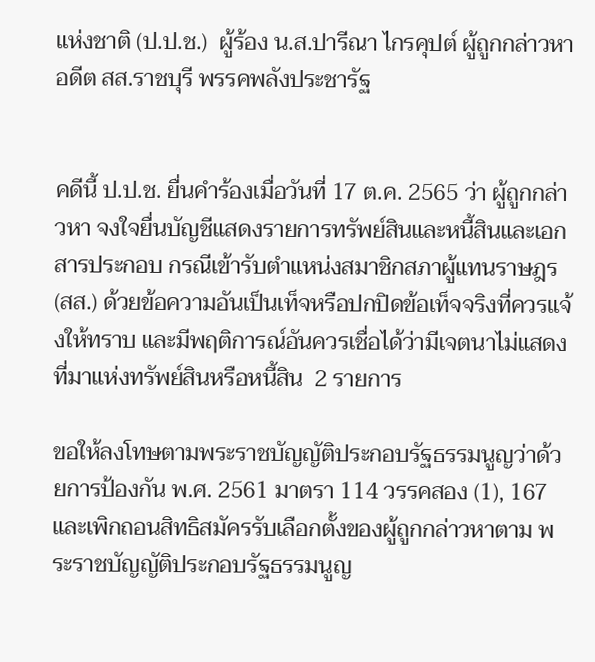แห่งชาติ (ป.ป.ช.)  ผู้ร้อง น.ส.ปารีณา ไกรคุปต์ ผู้ถูกกล่าวหา อดีต สส.ราชบุรี พรรคพลังประชารัฐ


คดีนี้ ป.ป.ช. ยื่นคำร้องเมื่อวันที่ 17 ต.ค. 2565 ว่า ผู้ถูกกล่าวหา จงใจยื่นบัญชีแสดงรายการทรัพย์สินและหนี้สินและเอกสารประกอบ กรณีเข้ารับตำแหน่งสมาชิกสภาผู้แทนราษฎร (สส.) ด้วยข้อความอันเป็นเท็จหรือปกปิดข้อเท็จจริงที่ควรแจ้งให้ทราบ และมีพฤติการณ์อันควรเชื่อได้ว่ามีเจตนาไม่แสดงที่มาแห่งทรัพย์สินหรือหนี้สิน  2 รายการ

ขอให้ลงโทษตามพระราชบัญญัติประกอบรัฐธรรมนูญว่าด้วยการป้องกัน พ.ศ. 2561 มาตรา 114 วรรคสอง (1), 167 และเพิกถอนสิทธิสมัครรับเลือกตั้งของผู้ถูกกล่าวหาตาม พระราชบัญญัติประกอบรัฐธรรมนูญ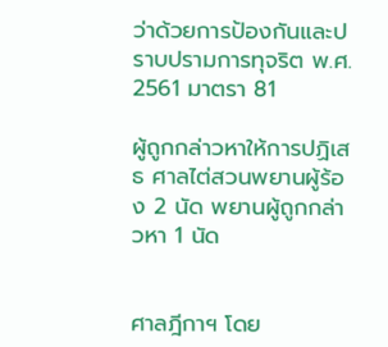ว่าด้วยการป้องกันและปราบปรามการทุจริต พ.ศ. 2561 มาตรา 81

ผู้ถูกกล่าวหาให้การปฏิเสธ ศาลไต่สวนพยานผู้ร้อง 2 นัด พยานผู้ถูกกล่าวหา 1 นัด


ศาลฎีกาฯ โดย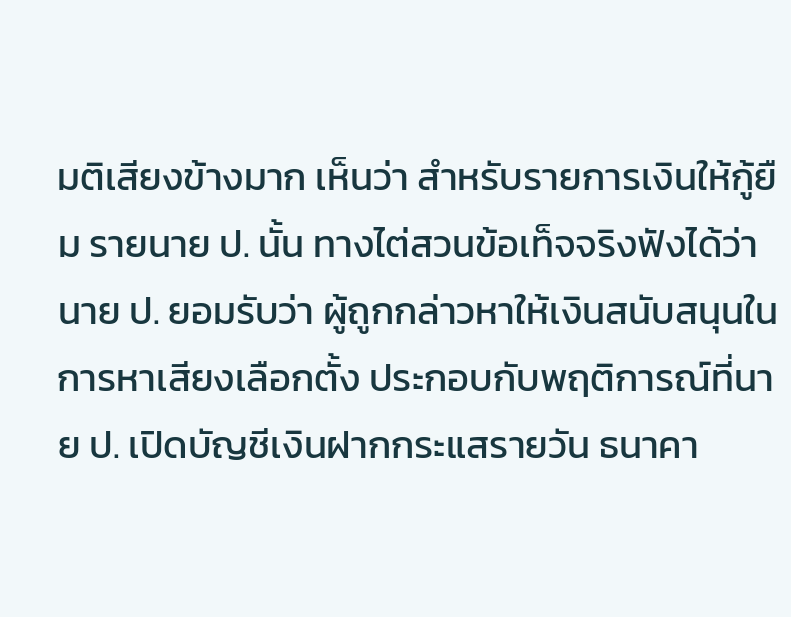มติเสียงข้างมาก เห็นว่า สำหรับรายการเงินให้กู้ยืม รายนาย ป. นั้น ทางไต่สวนข้อเท็จจริงฟังได้ว่า นาย ป. ยอมรับว่า ผู้ถูกกล่าวหาให้เงินสนับสนุนในการหาเสียงเลือกตั้ง ประกอบกับพฤติการณ์ที่นาย ป. เปิดบัญชีเงินฝากกระแสรายวัน ธนาคา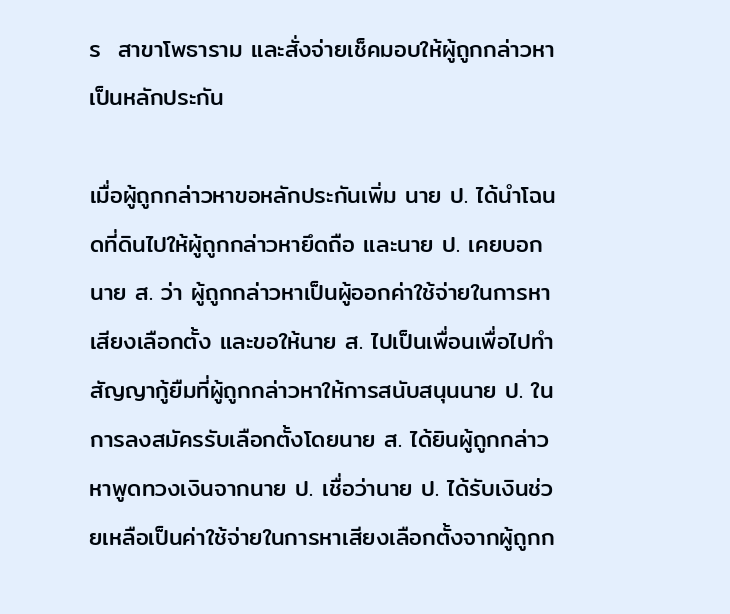ร  สาขาโพธาราม และสั่งจ่ายเช็คมอบให้ผู้ถูกกล่าวหาเป็นหลักประกัน

เมื่อผู้ถูกกล่าวหาขอหลักประกันเพิ่ม นาย ป. ได้นำโฉนดที่ดินไปให้ผู้ถูกกล่าวหายึดถือ และนาย ป. เคยบอกนาย ส. ว่า ผู้ถูกกล่าวหาเป็นผู้ออกค่าใช้จ่ายในการหาเสียงเลือกตั้ง และขอให้นาย ส. ไปเป็นเพื่อนเพื่อไปทำสัญญากู้ยืมที่ผู้ถูกกล่าวหาให้การสนับสนุนนาย ป. ในการลงสมัครรับเลือกตั้งโดยนาย ส. ได้ยินผู้ถูกกล่าวหาพูดทวงเงินจากนาย ป. เชื่อว่านาย ป. ได้รับเงินช่วยเหลือเป็นค่าใช้จ่ายในการหาเสียงเลือกตั้งจากผู้ถูกก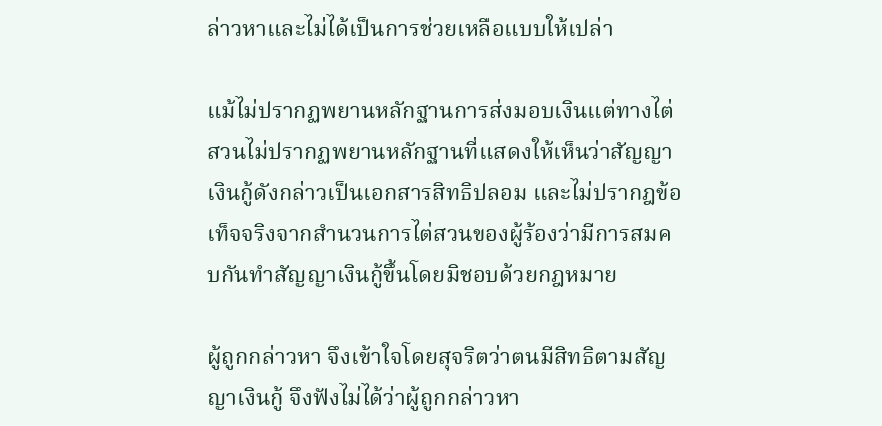ล่าวหาและไม่ได้เป็นการช่วยเหลือแบบให้เปล่า

แม้ไม่ปรากฏพยานหลักฐานการส่งมอบเงินแต่ทางไต่สวนไม่ปรากฏพยานหลักฐานที่แสดงให้เห็นว่าสัญญาเงินกู้ดังกล่าวเป็นเอกสารสิทธิปลอม และไม่ปรากฎข้อเท็จจริงจากสำนวนการไต่สวนของผู้ร้องว่ามีการสมคบกันทำสัญญาเงินกู้ขึ้นโดยมิชอบด้วยกฎหมาย

ผู้ถูกกล่าวหา จึงเข้าใจโดยสุจริตว่าตนมีสิทธิตามสัญญาเงินกู้ จึงฟังไม่ได้ว่าผู้ถูกกล่าวหา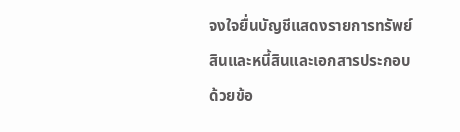จงใจยื่นบัญชีแสดงรายการทรัพย์สินและหนี้สินและเอกสารประกอบด้วยข้อ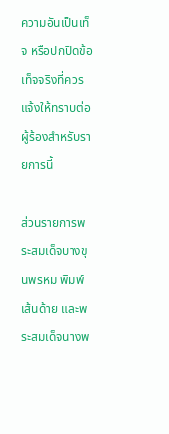ความอันเป็นเท็จ หรือปกปิดข้อเท็จจริงที่ควรแจ้งให้ทราบต่อผู้ร้องสำหรับรายการนี้

ส่วนรายการพระสมเด็จบางขุนพรหม พิมพ์เส้นด้าย และพระสมเด็จนางพ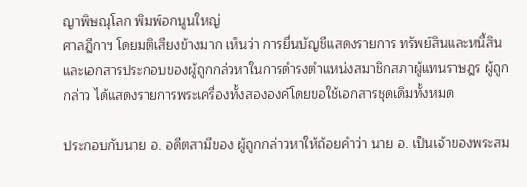ญาพิษณุโลก พิมพ์อกนูนใหญ่
ศาลฎีกาฯ โดยมติเสียงข้างมาก เห็นว่า การยื่นบัญชีแสดงรายการ ทรัพย์สินและหนี้สินและเอกสารประกอบของผู้ถูกกล่วหาในการดำรงตำแหน่งสมาชิกสภาผู้แทนราษฎร ผู้ถูกกล่าว ได้แสดงรายการพระเครื่องทั้งสององค์โดยขอใช้เอกสารชุดเดิมทั้งหมด

ประกอบกับนาย อ. อดีตสามีของ ผู้ถูกกล่าวหาให้ถ้อยคำว่า นาย อ. เป็นเจ้าของพระสม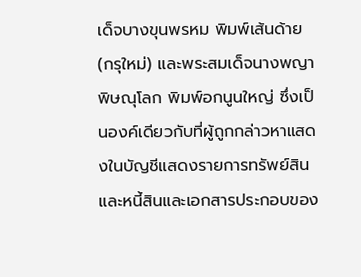เด็จบางขุนพรหม พิมพ์เส้นด้าย (กรุใหม่) และพระสมเด็จนางพญาพิษณุโลก พิมพ์อกนูนใหญ่ ซึ่งเป็นองค์เดียวกับที่ผู้ถูกกล่าวหาแสดงในบัญชีแสดงรายการทรัพย์สินและหนี้สินและเอกสารประกอบของ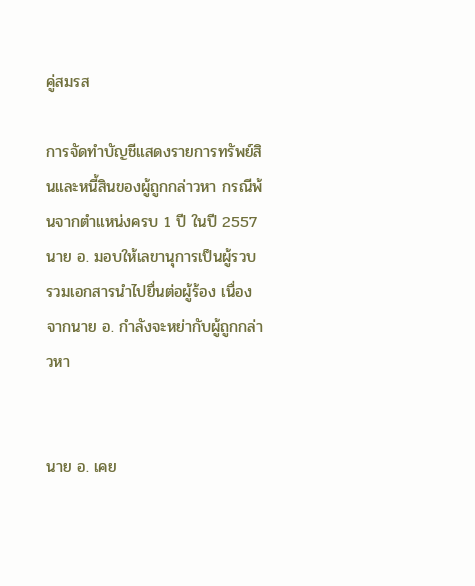คู่สมรส

การจัดทำบัญชีแสดงรายการทรัพย์สินและหนี้สินของผู้ถูกกล่าวหา กรณีพ้นจากตำแหน่งครบ 1 ปี ในปี 2557 นาย อ. มอบให้เลขานุการเป็นผู้รวบรวมเอกสารนำไปยื่นต่อผู้ร้อง เนื่องจากนาย อ. กำลังจะหย่ากับผู้ถูกกล่าวหา


นาย อ. เคย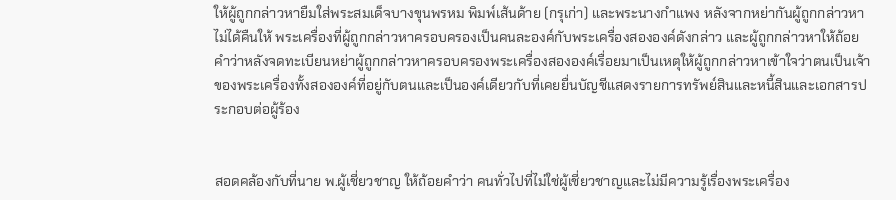ให้ผู้ถูกกล่าวหายืมใส่พระสมเด็จบางขุนพรหม พิมพ์เส้นด้าย (กรุเก่า) และพระนางกำแพง หลังจากหย่ากันผู้ถูกกล่าวหาไม่ได้คืนให้ พระเครื่องที่ผู้ถูกกล่าวหาครอบครองเป็นคนละองค์กับพระเครื่องสององค์ดังกล่าว และผู้ถูกกล่าวหาให้ถ้อยคำว่าหลังจดทะเบียนหย่าผู้ถูกกล่าวหาครอบครองพระเครื่องสององค์เรื่อยมาเป็นเหตุให้ผู้ถูกกล่าวหาเข้าใจว่าตนเป็นเจ้าของพระเครื่องทั้งสององค์ที่อยู่กับตนและเป็นองค์เดียวกับที่เคยยื่นบัญชีแสดงรายการทรัพย์สินและหนี้สินและเอกสารประกอบต่อผู้ร้อง


สอดคล้องกับที่นาย พ.ผู้เชี่ยวชาญ ให้ถ้อยคำว่า คนทั่วไปที่ไม่ใช่ผู้เชี่ยวชาญและไม่มีความรู้เรื่องพระเครื่อง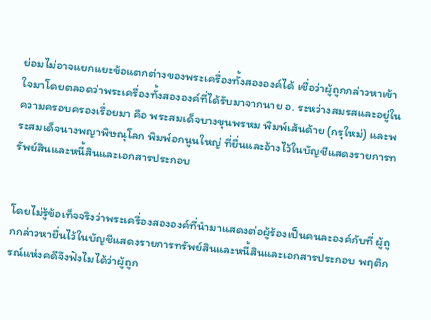ย่อมไม่อาจแยกแยะข้อแตกต่างของพระเครื่องทั้งสององค์ได้ เชื่อว่าผู้ถูกกล่าวหาเข้าใจมาโดยตลอดว่าพระเครื่องทั้งสององค์ที่ได้รับมาจากนาย อ. ระหว่างสมรสและอยู่ในความครอบครองเรื่อยมา คือ พระสมเด็จบางขุนพรหม พิมพ์เส้นด้าย (กรุใหม่) และพระสมเด็จนางพญาพิษณุโลก พิมพ์อกนูนใหญ่ ที่ยื่นและอ้างไว้ในบัญชีแสดงรายการทรัพย์สินและหนี้สินและเอกสารประกอบ


โดยไม่รู้ข้อเท็จจริงว่าพระเครื่องสององค์ที่นำมาแสดงต่อผู้ร้องเป็นคนละองค์กับที่ ผู้ถูกกล่าวหายื่นไว้ในบัญชีแสดงรายการทรัพย์สินและหนี้สินและเอกสารประกอบ พฤติกรณ์แห่งคดีจึงฟังไมได้ว่าผู้ถูก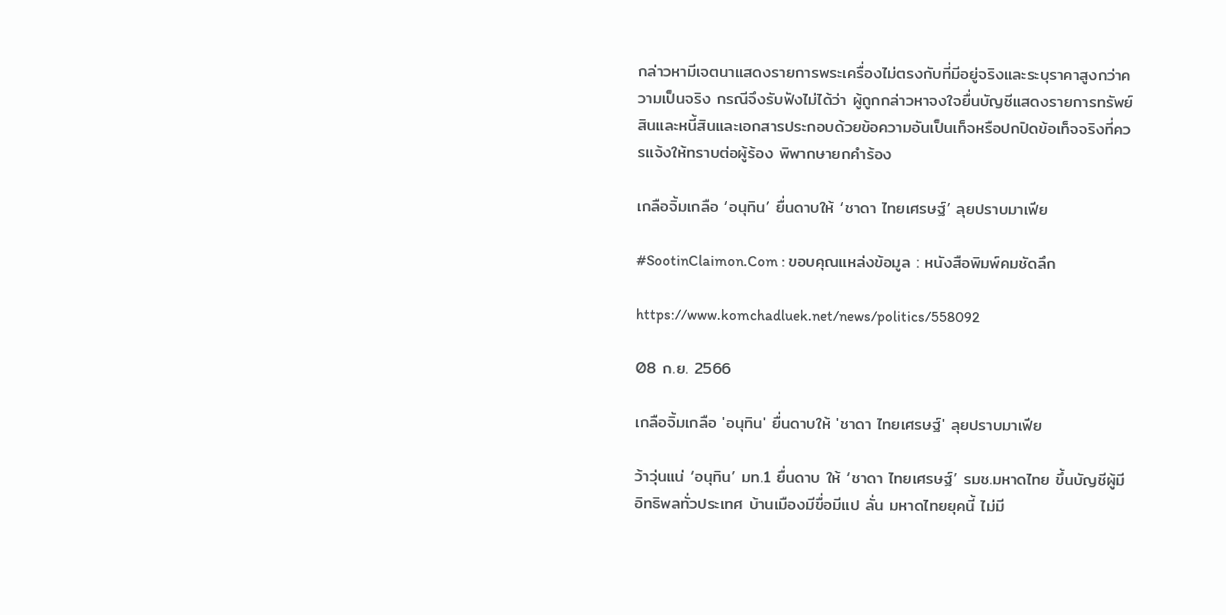กล่าวหามีเจตนาแสดงรายการพระเครื่องไม่ตรงกับที่มีอยู่จริงและระบุราคาสูงกว่าความเป็นจริง กรณีจึงรับฟังไม่ได้ว่า ผู้ถูกกล่าวหาจงใจยื่นบัญชีแสดงรายการทรัพย์สินและหนี้สินและเอกสารประกอบด้วยข้อความอันเป็นเท็จหรือปกปิดข้อเท็จจริงที่ควรแจ้งให้ทราบต่อผู้ร้อง พิพากษายกคำร้อง

เกลือจิ้มเกลือ ‘อนุทิน’ ยื่นดาบให้ ‘ชาดา ไทยเศรษฐ์’ ลุยปราบมาเฟีย

#SootinClaimon.Com : ขอบคุณแหล่งข้อมูล : หนังสือพิมพ์คมชัดลึก

https://www.komchadluek.net/news/politics/558092

08 ก.ย. 2566

เกลือจิ้มเกลือ 'อนุทิน' ยื่นดาบให้ 'ชาดา ไทยเศรษฐ์' ลุยปราบมาเฟีย

ว้าวุ่นแน่ ‘อนุทิน’ มท.1 ยื่นดาบ ให้ ‘ชาดา ไทยเศรษฐ์’ รมช.มหาดไทย ขึ้นบัญชีผู้มีอิทธิพลทั่วประเทศ บ้านเมืองมีขื่อมีแป ลั่น มหาดไทยยุคนี้ ไม่มี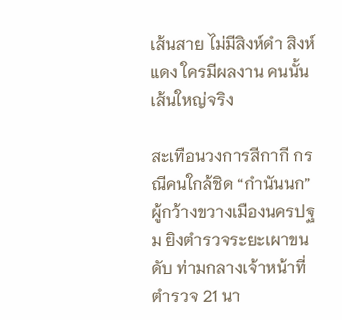เส้นสาย ไม่มีสิงห์ดำ สิงห์แดง ใครมีผลงาน คนนั้นเส้นใหญ่จริง

สะเทือนวงการสีกากี กรณีคนใกล้ชิด “กำนันนก” ผู้กว้างขวางเมืองนครปฐม ยิงตำรวจระยะเผาขนดับ ท่ามกลางเจ้าหน้าที่ตำรวจ 21 นา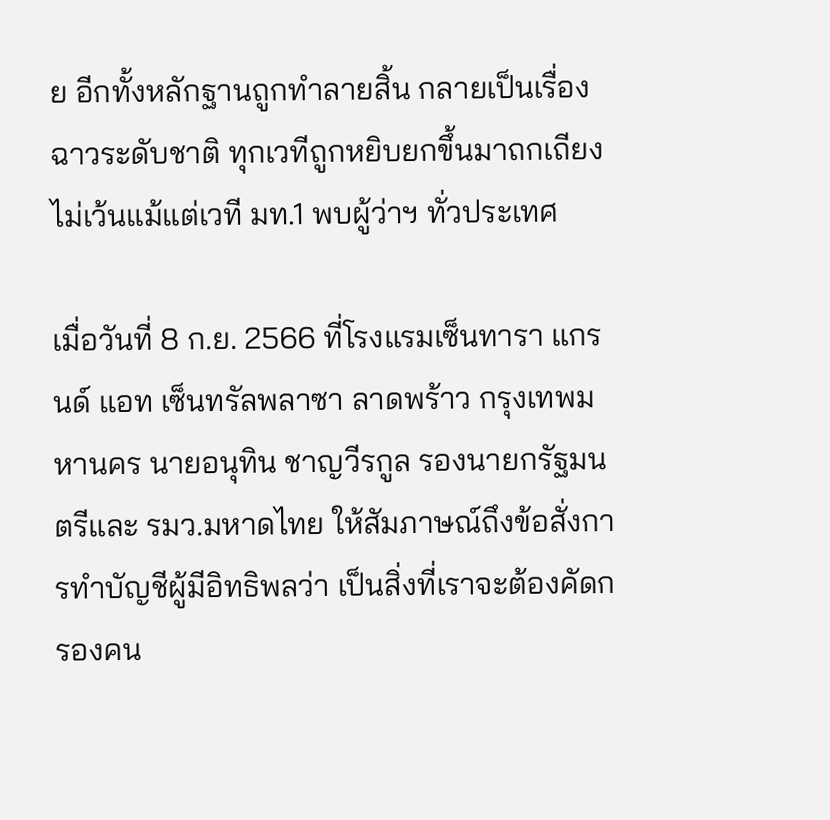ย อีกทั้งหลักฐานถูกทำลายสิ้น กลายเป็นเรื่องฉาวระดับชาติ ทุกเวทีถูกหยิบยกขึ้นมาถกเถียง ไม่เว้นแม้แต่เวที มท.1 พบผู้ว่าฯ ทั่วประเทศ

เมื่อวันที่ 8 ก.ย. 2566 ที่โรงแรมเซ็นทารา แกรนด์ แอท เซ็นทรัลพลาซา ลาดพร้าว กรุงเทพมหานคร นายอนุทิน ชาญวีรกูล รองนายกรัฐมนตรีและ รมว.มหาดไทย ให้สัมภาษณ์ถึงข้อสั่งการทำบัญชีผู้มีอิทธิพลว่า เป็นสิ่งที่เราจะต้องคัดกรองคน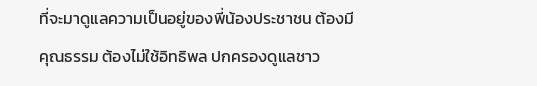ที่จะมาดูแลความเป็นอยู่ของพี่น้องประชาชน ต้องมีคุณธรรม ต้องไม่ใช้อิทธิพล ปกครองดูแลชาว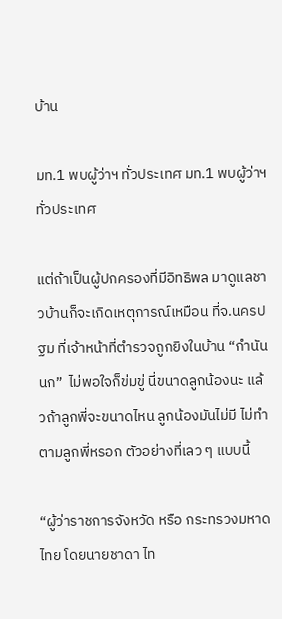บ้าน

มท.1 พบผู้ว่าฯ ทั่วประเทศ มท.1 พบผู้ว่าฯ ทั่วประเทศ

แต่ถ้าเป็นผู้ปกครองที่มีอิทธิพล มาดูแลชาวบ้านก็จะเกิดเหตุการณ์เหมือน ที่จ.นครปฐม ที่เจ้าหน้าที่ตำรวจถูกยิงในบ้าน “กำนันนก”  ไม่พอใจก็ข่มขู่ นี่ขนาดลูกน้องนะ แล้วถ้าลูกพี่จะขนาดไหน ลูกน้องมันไม่มี ไม่ทำตามลูกพี่หรอก ตัวอย่างที่เลว ๆ แบบนี้

“ผู้ว่าราชการจังหวัด หรือ กระทรวงมหาดไทย โดยนายชาดา ไท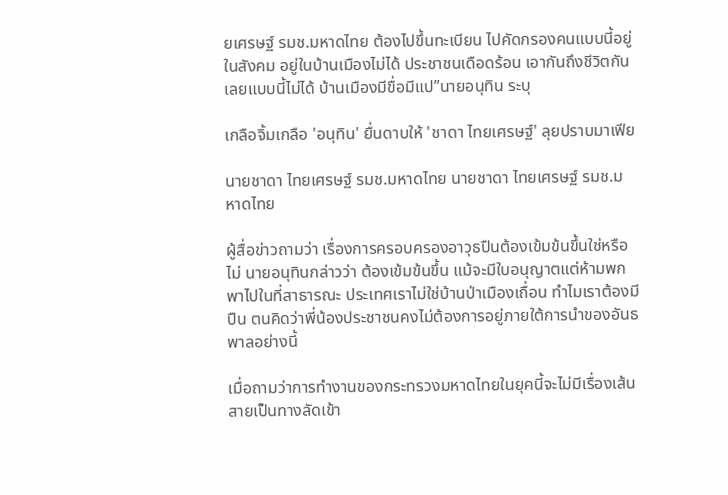ยเศรษฐ์ รมช.มหาดไทย ต้องไปขึ้นทะเบียน ไปคัดกรองคนแบบนี้อยู่ในสังคม อยู่ในบ้านเมืองไม่ได้ ประชาชนเดือดร้อน เอากันถึงชีวิตกันเลยแบบนี้ไม่ได้ บ้านเมืองมีขื่อมีแป”นายอนุทิน ระบุ

เกลือจิ้มเกลือ 'อนุทิน' ยื่นดาบให้ 'ชาดา ไทยเศรษฐ์' ลุยปราบมาเฟีย

นายชาดา ไทยเศรษฐ์ รมช.มหาดไทย นายชาดา ไทยเศรษฐ์ รมช.มหาดไทย

ผู้สื่อข่าวถามว่า เรื่องการครอบครองอาวุธปืนต้องเข้มข้นขึ้นใช่หรือไม่ นายอนุทินกล่าวว่า ต้องเข้มข้นขึ้น แม้จะมีใบอนุญาตแต่ห้ามพกพาไปในที่สาธารณะ ประเทศเราไม่ใช่บ้านป่าเมืองเถื่อน ทำไมเราต้องมีปืน ตนคิดว่าพี่น้องประชาชนคงไม่ต้องการอยู่ภายใต้การนำของอันธพาลอย่างนี้

เมื่อถามว่าการทำงานของกระทรวงมหาดไทยในยุคนี้จะไม่มีเรื่องเส้นสายเป็นทางลัดเข้า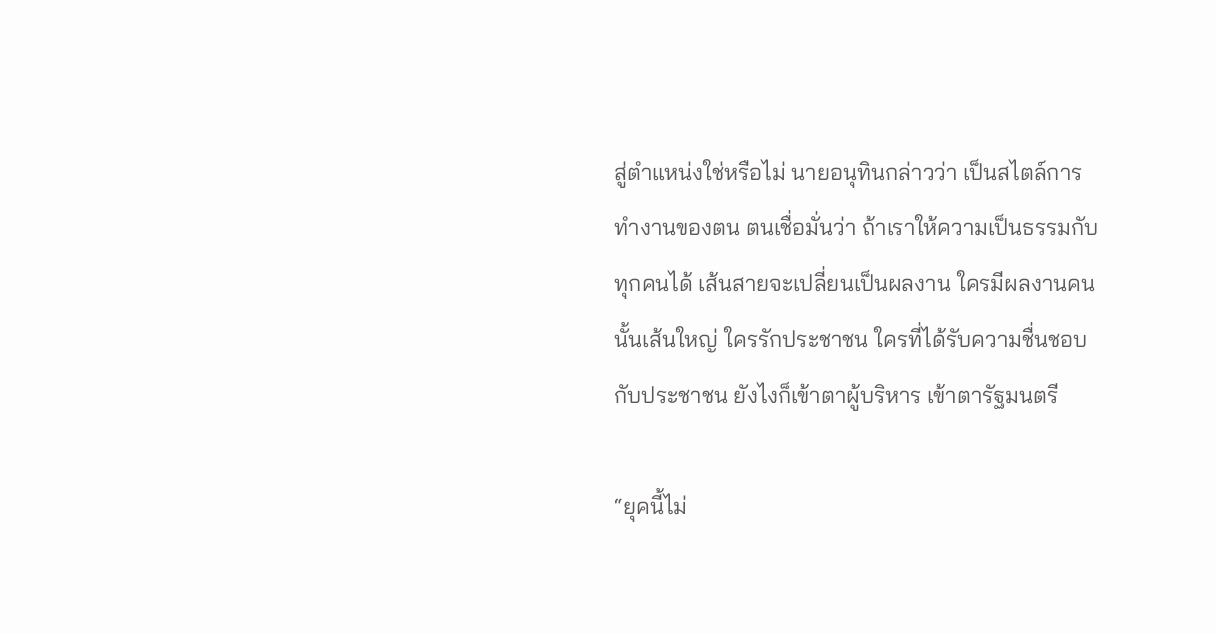สู่ตำแหน่งใช่หรือไม่ นายอนุทินกล่าวว่า เป็นสไตล์การทำงานของตน ตนเชื่อมั่นว่า ถ้าเราให้ความเป็นธรรมกับทุกคนได้ เส้นสายจะเปลี่ยนเป็นผลงาน ใครมีผลงานคนนั้นเส้นใหญ่ ใครรักประชาชน ใครที่ได้รับความชื่นชอบกับประชาชน ยังไงก็เข้าตาผู้บริหาร เข้าตารัฐมนตรี

“ยุคนี้ไม่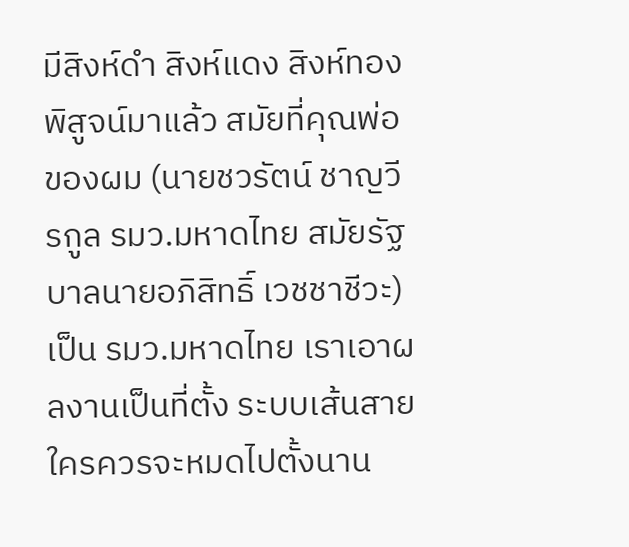มีสิงห์ดำ สิงห์แดง สิงห์ทอง พิสูจน์มาแล้ว สมัยที่คุณพ่อของผม (นายชวรัตน์ ชาญวีรกูล รมว.มหาดไทย สมัยรัฐบาลนายอภิสิทธิ์ เวชชาชีวะ) เป็น รมว.มหาดไทย เราเอาผลงานเป็นที่ตั้ง ระบบเส้นสายใครควรจะหมดไปตั้งนาน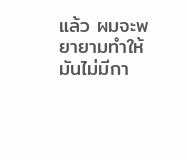แล้ว ผมจะพยายามทำให้มันไม่มีกา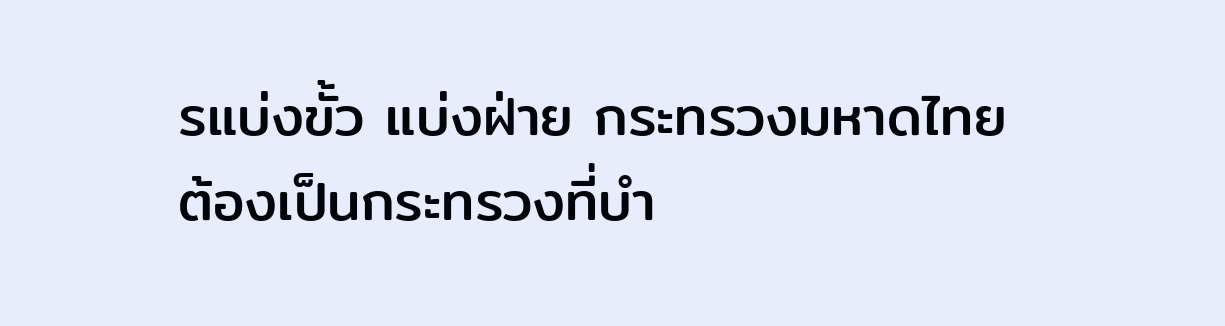รแบ่งขั้ว แบ่งฝ่าย กระทรวงมหาดไทยต้องเป็นกระทรวงที่บำ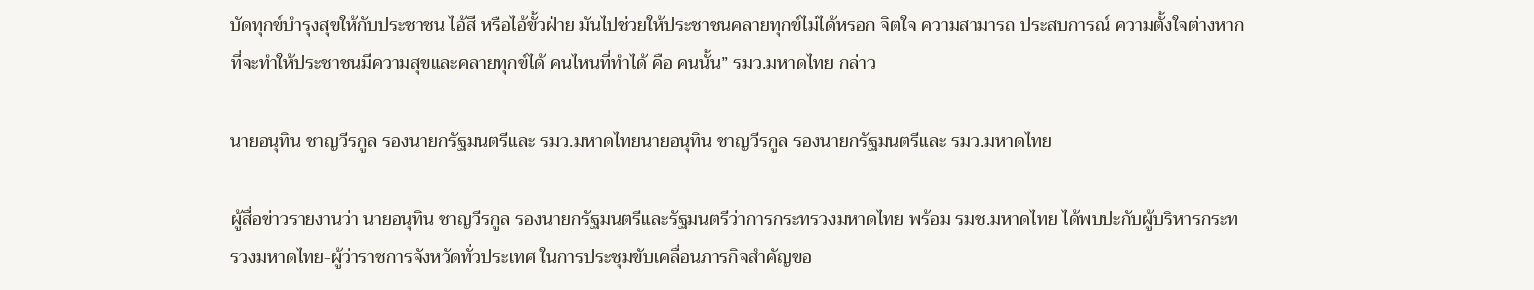บัดทุกข์บำรุงสุขให้กับประชาชน ไอ้สี หรือไอ้ขั้วฝ่าย มันไปช่วยให้ประชาชนคลายทุกข์ไม่ได้หรอก จิตใจ ความสามารถ ประสบการณ์ ความตั้งใจต่างหากที่จะทำให้ประชาชนมีความสุขและคลายทุกข์ได้ คนไหนที่ทำได้ คือ คนนั้น” รมว.มหาดไทย กล่าว

นายอนุทิน ชาญวีรกูล รองนายกรัฐมนตรีและ รมว.มหาดไทยนายอนุทิน ชาญวีรกูล รองนายกรัฐมนตรีและ รมว.มหาดไทย

ผู้สื่อข่าวรายงานว่า นายอนุทิน ชาญวีรกูล รองนายกรัฐมนตรีและรัฐมนตรีว่าการกระทรวงมหาดไทย พร้อม รมช.มหาดไทย ได้พบปะกับผู้บริหารกระทรวงมหาดไทย-ผู้ว่าราชการจังหวัดทั่วประเทศ ในการประชุมขับเคลื่อนภารกิจสำคัญขอ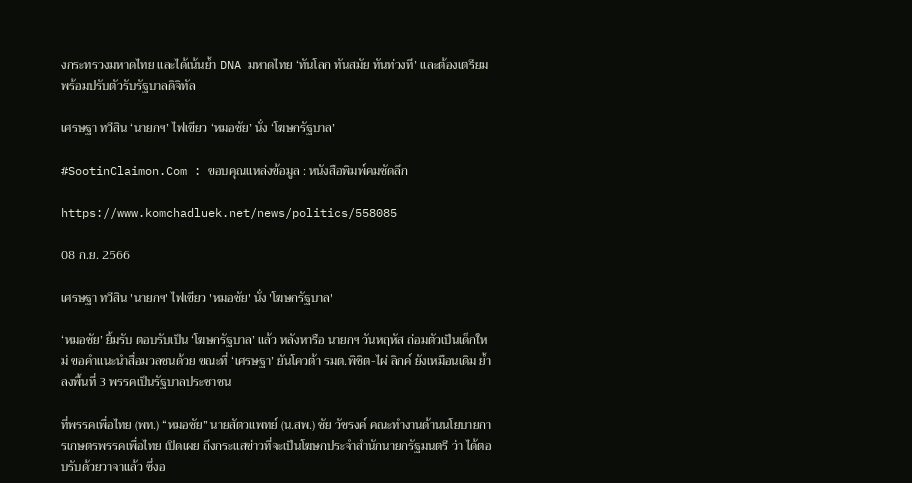งกระทรวงมหาดไทย และได้เน้นย้ำ DNA มหาดไทย ‘ทันโลก ทันสมัย ทันท่วงที’ และต้องเตรียมพร้อมปรับตัวรับรัฐบาลดิจิทัล

เศรษฐา ทวีสิน ‘นายกฯ’ ไฟเขียว ‘หมอชัย’ นั่ง ‘โฆษกรัฐบาล’

#SootinClaimon.Com : ขอบคุณแหล่งข้อมูล : หนังสือพิมพ์คมชัดลึก

https://www.komchadluek.net/news/politics/558085

08 ก.ย. 2566

เศรษฐา ทวีสิน 'นายกฯ' ไฟเขียว 'หมอชัย' นั่ง 'โฆษกรัฐบาล'

‘หมอชัย’ ยิ้มรับ ตอบรับเป็น ‘โฆษกรัฐบาล’ แล้ว หลังหารือ นายกฯ วันหฤหัส ถ่อมตัวเป็นเด็กใหม่ ขอคำแนะนำสื่อมวลชนด้วย ขณะที่ ‘เศรษฐา’ ยันโควต้า รมต.พิชิต-ไผ่ ลิกค์ ยังเหมือนเดิม ย้ำลงพื้นที่ 3 พรรคเป็นรัฐบาลประชาชน

ที่พรรคเพื่อไทย (พท.) “หมอชัย” นายสัตวแพทย์ (น.สพ.) ชัย วัชรงค์ คณะทำงานด้านนโยบายการเกษตรพรรคเพื่อไทย เปิดเผย ถึงกระแสข่าวที่จะเป็นโฆษกประจำสำนักนายกรัฐมนตรี ว่า ได้ตอบรับด้วยวาจาแล้ว ซึ่งอ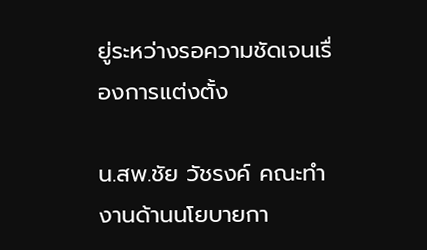ยู่ระหว่างรอความชัดเจนเรื่องการแต่งตั้ง

น.สพ.ชัย วัชรงค์ คณะทำงานด้านนโยบายกา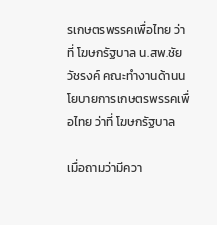รเกษตรพรรคเพื่อไทย ว่าที่ โฆษกรัฐบาล น.สพ.ชัย วัชรงค์ คณะทำงานด้านนโยบายการเกษตรพรรคเพื่อไทย ว่าที่ โฆษกรัฐบาล

เมื่อถามว่ามีควา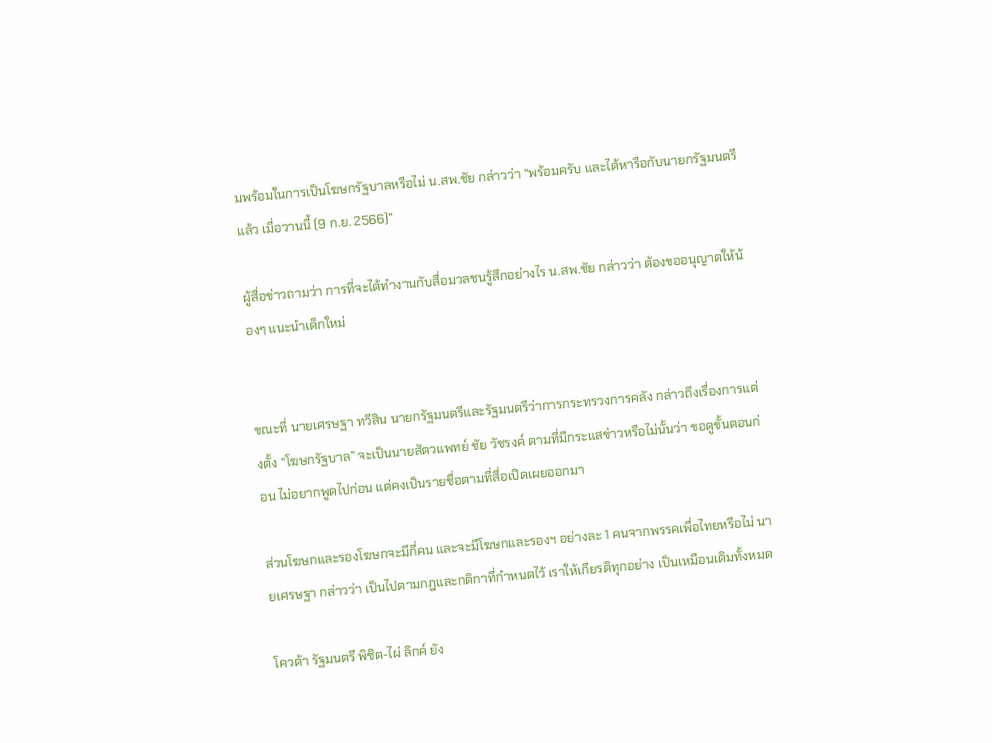มพร้อมในการเป็นโฆษกรัฐบาลหรือไม่ น.สพ.ชัย กล่าวว่า “พร้อมครับ และได้หารือกับนายกรัฐมนตรีแล้ว เมื่อวานนี้ (9 ก.ย. 2566)”

ผู้สื่อข่าวถามว่า การที่จะได้ทำงานกับสื่อมวลชนรู้สึกอย่างไร น.สพ.ชัย กล่าวว่า ต้องขออนุญาตให้น้องๆ แนะนำเด็กใหม่


ขณะที่ นายเศรษฐา ทวีสิน นายกรัฐมนตรีและรัฐมนตรีว่าการกระทรวงการคลัง กล่าวถึงเรื่องการแต่งตั้ง “โฆษกรัฐบาล” จะเป็นนายสัตวแพทย์ ชัย วัชรงค์ ตามที่มีกระแสข่าวหรือไม่นั้นว่า ขอดูขั้นตอนก่อน ไม่อยากพูดไปก่อน แต่คงเป็นรายชื่อตามที่สื่อเปิดเผยออกมา

ส่วนโฆษกและรองโฆษกจะมีกี่คน และจะมีโฆษกและรองฯ อย่างละ 1 คนจากพรรคเพื่อไทยหรือไม่ นายเศรษฐา กล่าวว่า เป็นไปตามกฎและกติกาที่กำหนดไว้ เราให้เกียรติทุกอย่าง เป็นเหมือนเดิมทั้งหมด

โควต้า รัฐมนตรี พิชิต-ไผ่ ลิกค์ ยัง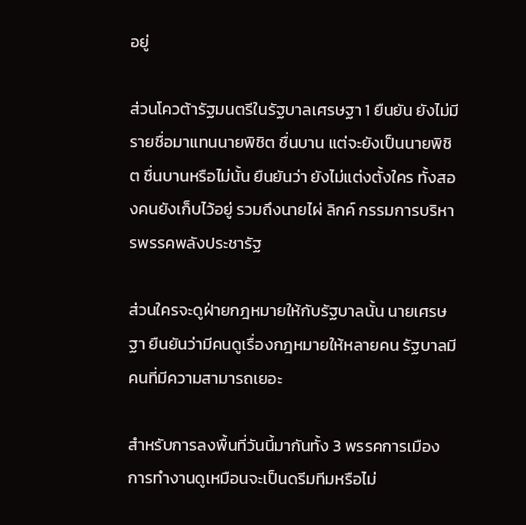อยู่

ส่วนโควต้ารัฐมนตรีในรัฐบาลเศรษฐา 1 ยืนยัน ยังไม่มีรายชื่อมาแทนนายพิชิต ชื่นบาน แต่จะยังเป็นนายพิชิต ชื่นบานหรือไม่นั้น ยืนยันว่า ยังไม่แต่งตั้งใคร ทั้งสองคนยังเก็บไว้อยู่ รวมถึงนายไผ่ ลิกค์ กรรมการบริหารพรรคพลังประชารัฐ

ส่วนใครจะดูฝ่ายกฎหมายให้กับรัฐบาลนั้น นายเศรษฐา ยืนยันว่ามีคนดูเรื่องกฎหมายให้หลายคน รัฐบาลมีคนที่มีความสามารถเยอะ

สำหรับการลงพื้นที่วันนี้มากันทั้ง 3 พรรคการเมือง การทำงานดูเหมือนจะเป็นดรีมทีมหรือไม่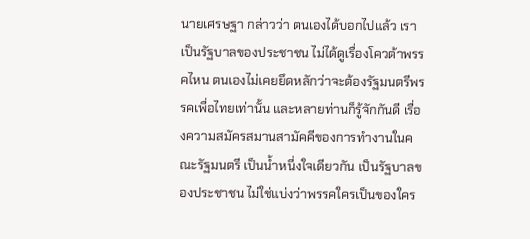นายเศรษฐา กล่าวว่า ตนเองได้บอกไปแล้ว เราเป็นรัฐบาลของประชาชน ไม่ได้ดูเรื่องโควต้าพรรคไหน ตนเองไม่เคยยึดหลักว่าจะต้องรัฐมนตรีพรรคเพื่อไทยเท่านั้น และหลายท่านก็รู้จักกันดี เรื่องความสมัครสมานสามัคคีของการทำงานในคณะรัฐมนตรี เป็นน้ำหนี่งใจเดียวกัน เป็นรัฐบาลของประชาชน ไม่ใช่แบ่งว่าพรรคใครเป็นของใคร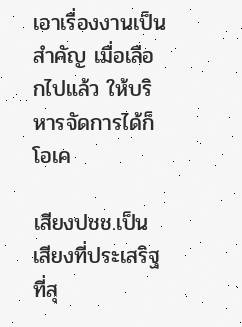เอาเรื่องงานเป็นสำคัญ เมื่อเลือกไปแล้ว ให้บริหารจัดการได้ก็โอเค

เสียงปชช.เป็นเสียงที่ประเสริฐที่สุ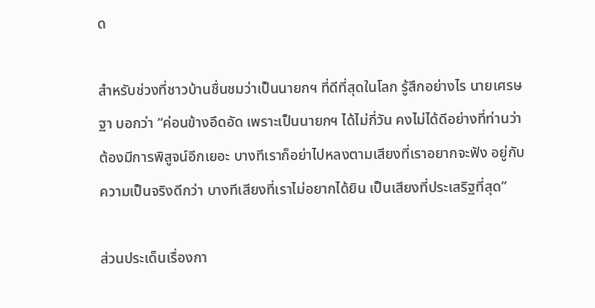ด

สำหรับช่วงที่ชาวบ้านชื่นชมว่าเป็นนายกฯ ที่ดีที่สุดในโลก รู้สึกอย่างไร นายเศรษฐา บอกว่า “ค่อนข้างอึดอัด เพราะเป็นนายกฯ ได้ไม่กี่วัน คงไม่ได้ดีอย่างที่ท่านว่า ต้องมีการพิสูจน์อีกเยอะ บางทีเราก็อย่าไปหลงตามเสียงที่เราอยากจะฟัง อยู่กับความเป็นจริงดีกว่า บางทีเสียงที่เราไม่อยากได้ยิน เป็นเสียงที่ประเสริฐที่สุด”

ส่วนประเด็นเรื่องกา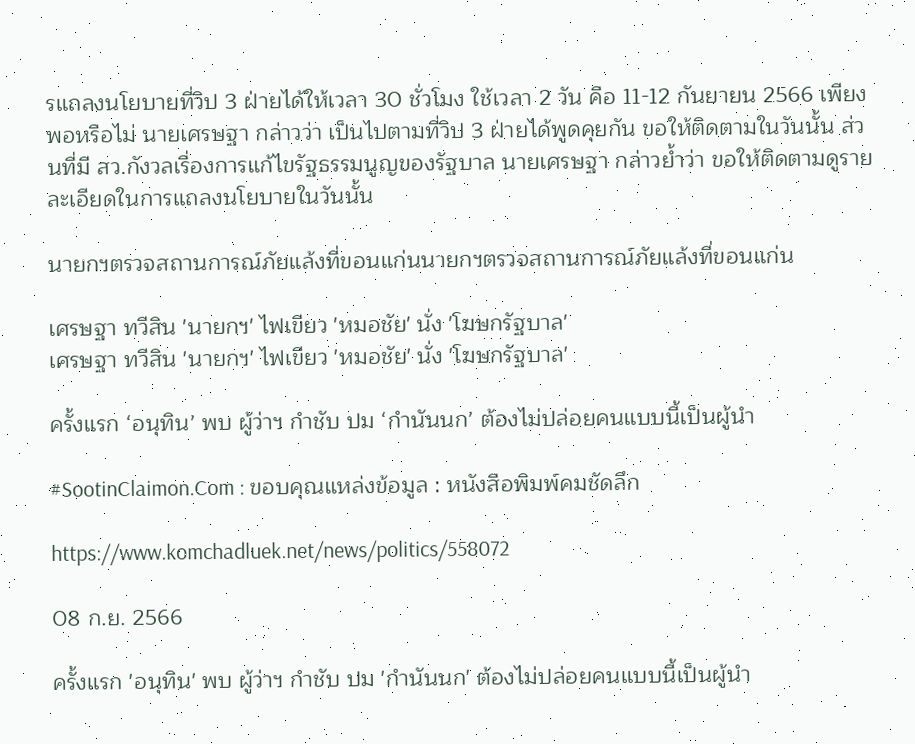รแถลงนโยบายที่วิป 3 ฝ่ายได้ให้เวลา 30 ชั่วโมง ใช้เวลา 2 วัน คือ 11-12 กันยายน 2566 เพียงพอหรือไม่ นายเศรษฐา กล่าวว่า เป็นไปตามที่วิป 3 ฝ่ายได้พูดคุยกัน ขอให้ติดตามในวันนั้น ส่วนที่มี สว.กังวลเรื่องการแก้ไขรัฐธรรมนูญของรัฐบาล นายเศรษฐา กล่าวย้ำว่า ขอให้ติดตามดูรายละเอียดในการแถลงนโยบายในวันนั้น

นายกฯตรวจสถานการณ์ภัยแล้งที่ขอนแก่นนายกฯตรวจสถานการณ์ภัยแล้งที่ขอนแก่น

เศรษฐา ทวีสิน 'นายกฯ' ไฟเขียว 'หมอชัย' นั่ง 'โฆษกรัฐบาล'
เศรษฐา ทวีสิน 'นายกฯ' ไฟเขียว 'หมอชัย' นั่ง 'โฆษกรัฐบาล'

ครั้งแรก ‘อนุทิน’ พบ ผู้ว่าฯ กำชับ ปม ‘กำนันนก’ ต้องไม่ปล่อยคนแบบนี้เป็นผู้นำ

#SootinClaimon.Com : ขอบคุณแหล่งข้อมูล : หนังสือพิมพ์คมชัดลึก

https://www.komchadluek.net/news/politics/558072

08 ก.ย. 2566

ครั้งแรก 'อนุทิน' พบ ผู้ว่าฯ กำชับ ปม 'กำนันนก' ต้องไม่ปล่อยคนแบบนี้เป็นผู้นำ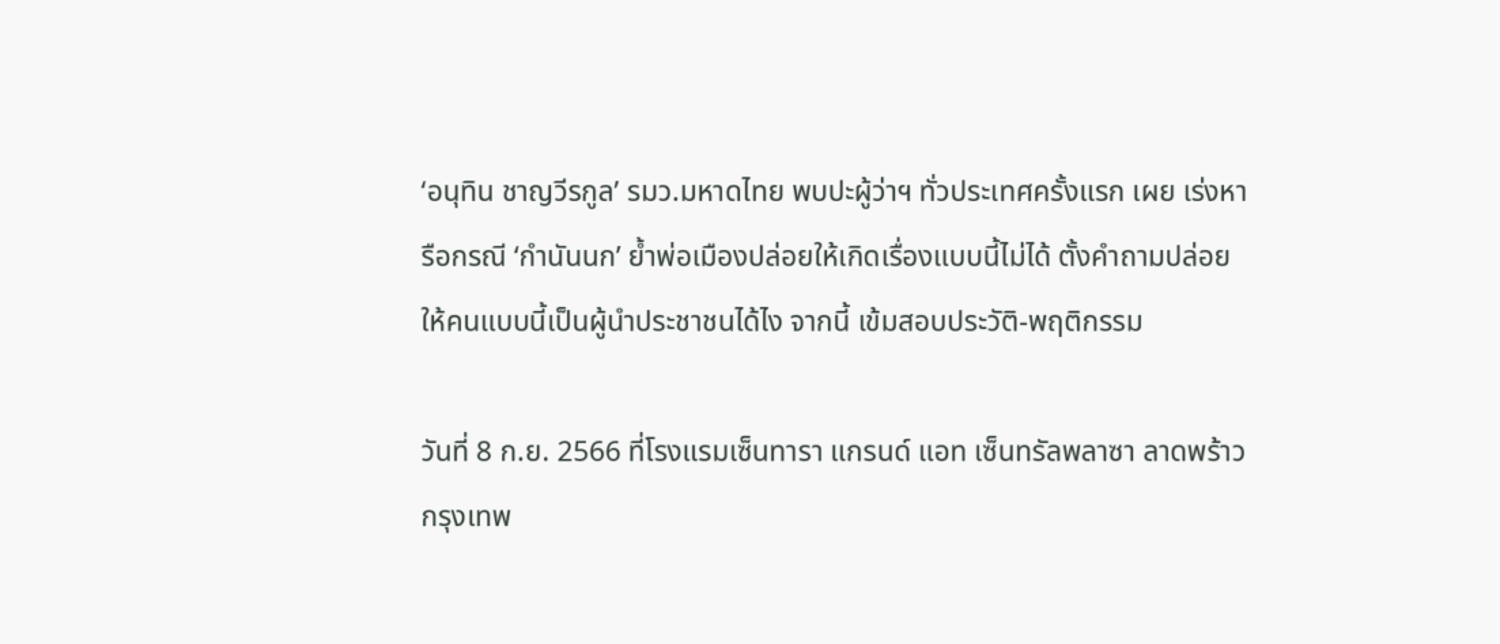‘อนุทิน ชาญวีรกูล’ รมว.มหาดไทย พบปะผู้ว่าฯ ทั่วประเทศครั้งแรก เผย เร่งหารือกรณี ‘กำนันนก’ ย้ำพ่อเมืองปล่อยให้เกิดเรื่องแบบนี้ไม่ได้ ตั้งคำถามปล่อยให้คนแบบนี้เป็นผู้นำประชาชนได้ไง จากนี้ เข้มสอบประวัติ-พฤติกรรม

วันที่ 8 ก.ย. 2566 ที่โรงแรมเซ็นทารา แกรนด์ แอท เซ็นทรัลพลาซา ลาดพร้าว กรุงเทพ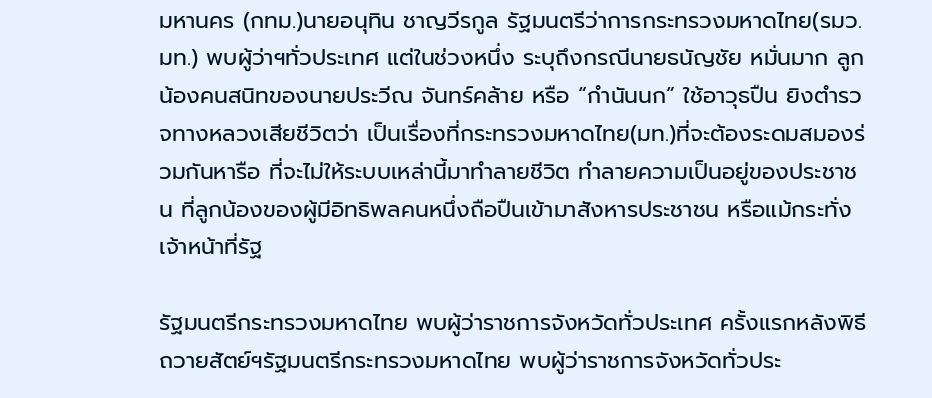มหานคร (กทม.)นายอนุทิน ชาญวีรกูล รัฐมนตรีว่าการกระทรวงมหาดไทย(รมว.มท.) พบผู้ว่าฯทั่วประเทศ แต่ในช่วงหนึ่ง ระบุถึงกรณีนายธนัญชัย หมั่นมาก ลูกน้องคนสนิทของนายประวีณ จันทร์คล้าย หรือ “กำนันนก” ใช้อาวุธปืน ยิงตำรวจทางหลวงเสียชีวิตว่า เป็นเรื่องที่กระทรวงมหาดไทย(มท.)ที่จะต้องระดมสมองร่วมกันหารือ ที่จะไม่ให้ระบบเหล่านี้มาทำลายชีวิต ทำลายความเป็นอยู่ของประชาชน ที่ลูกน้องของผู้มีอิทธิพลคนหนึ่งถือปืนเข้ามาสังหารประชาชน หรือแม้กระทั่งเจ้าหน้าที่รัฐ

รัฐมนตรีกระทรวงมหาดไทย พบผู้ว่าราชการจังหวัดทั่วประเทศ ครั้งแรกหลังพิธีถวายสัตย์ฯรัฐมนตรีกระทรวงมหาดไทย พบผู้ว่าราชการจังหวัดทั่วประ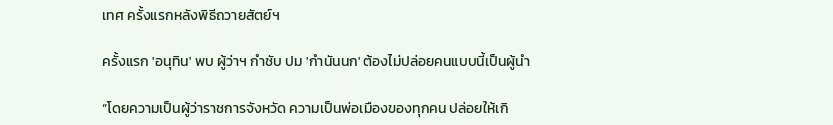เทศ ครั้งแรกหลังพิธีถวายสัตย์ฯ

ครั้งแรก 'อนุทิน' พบ ผู้ว่าฯ กำชับ ปม 'กำนันนก' ต้องไม่ปล่อยคนแบบนี้เป็นผู้นำ

“โดยความเป็นผู้ว่าราชการจังหวัด ความเป็นพ่อเมืองของทุกคน ปล่อยให้เกิ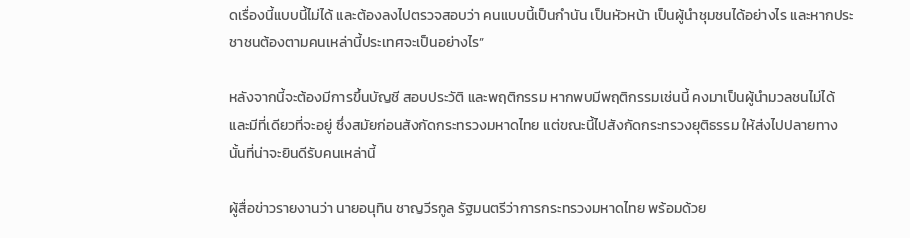ดเรื่องนี้แบบนี้ไม่ได้ และต้องลงไปตรวจสอบว่า คนแบบนี้เป็นกำนัน เป็นหัวหน้า เป็นผู้นำชุมชนได้อย่างไร และหากประชาชนต้องตามคนเหล่านี้ประเทศจะเป็นอย่างไร”

หลังจากนี้จะต้องมีการขึ้นบัญชี สอบประวัติ และพฤติกรรม หากพบมีพฤติกรรมเช่นนี้ คงมาเป็นผู้นำมวลชนไม่ได้ และมีที่เดียวที่จะอยู่ ซึ่งสมัยก่อนสังกัดกระทรวงมหาดไทย แต่ขณะนี้ไปสังกัดกระทรวงยุติธรรม ให้ส่งไปปลายทางนั้นที่น่าจะยินดีรับคนเหล่านี้

ผู้สื่อข่าวรายงานว่า นายอนุทิน ชาญวีรกูล รัฐมนตรีว่าการกระทรวงมหาดไทย พร้อมด้วย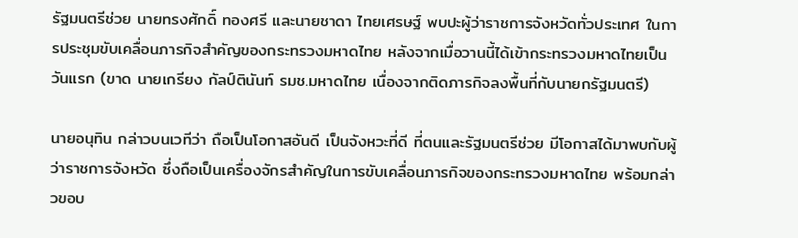รัฐมนตรีช่วย นายทรงศักดิ์ ทองศรี และนายชาดา ไทยเศรษฐ์ พบปะผู้ว่าราชการจังหวัดทั่วประเทศ ในการประชุมขับเคลื่อนภารกิจสำคัญของกระทรวงมหาดไทย หลังจากเมื่อวานนี้ได้เข้ากระทรวงมหาดไทยเป็นวันแรก (ขาด นายเกรียง กัลป์ตินันท์ รมช.มหาดไทย เนื่องจากติดภารกิจลงพื้นที่กับนายกรัฐมนตรี)

นายอนุทิน กล่าวบนเวทีว่า ถือเป็นโอกาสอันดี เป็นจังหวะที่ดี ที่ตนและรัฐมนตรีช่วย มีโอกาสได้มาพบกับผู้ว่าราชการจังหวัด ซึ่งถือเป็นเครื่องจักรสำคัญในการขับเคลื่อนภารกิจของกระทรวงมหาดไทย พร้อมกล่าวขอบ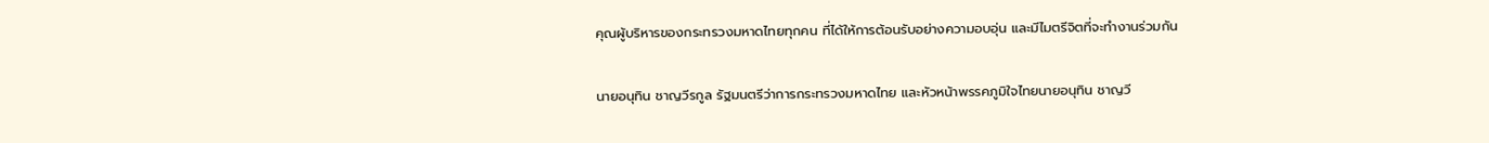คุณผู้บริหารของกระทรวงมหาดไทยทุกคน ที่ได้ให้การต้อนรับอย่างความอบอุ่น และมีไมตรีจิตที่จะทำงานร่วมกัน

นายอนุทิน ชาญวีรกูล รัฐมนตรีว่าการกระทรวงมหาดไทย และหัวหน้าพรรคภูมิใจไทยนายอนุทิน ชาญวี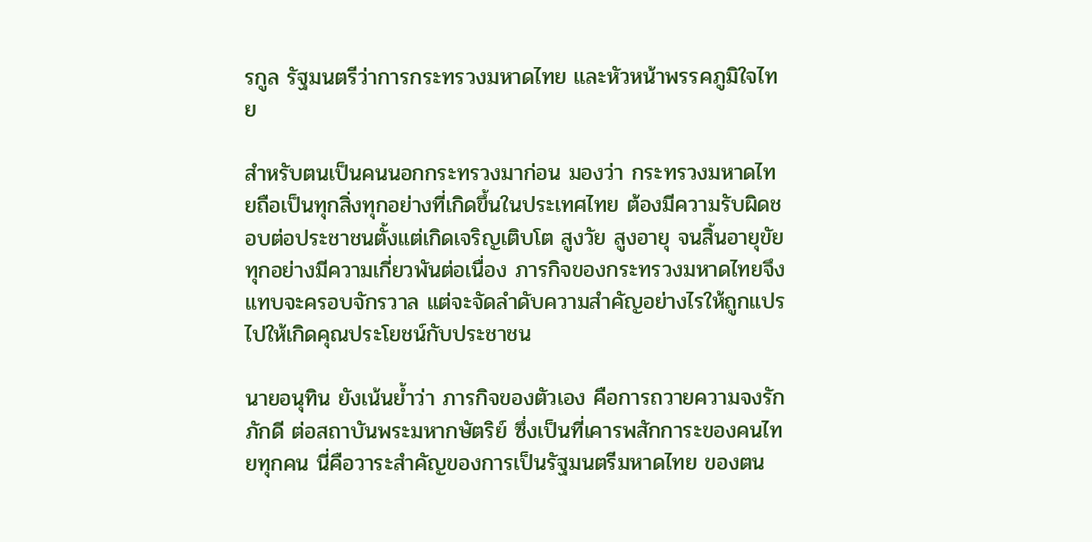รกูล รัฐมนตรีว่าการกระทรวงมหาดไทย และหัวหน้าพรรคภูมิใจไทย

สำหรับตนเป็นคนนอกกระทรวงมาก่อน มองว่า กระทรวงมหาดไทยถือเป็นทุกสิ่งทุกอย่างที่เกิดขึ้นในประเทศไทย ต้องมีความรับผิดชอบต่อประชาชนตั้งแต่เกิดเจริญเติบโต สูงวัย สูงอายุ จนสิ้นอายุขัย ทุกอย่างมีความเกี่ยวพันต่อเนื่อง ภารกิจของกระทรวงมหาดไทยจึงแทบจะครอบจักรวาล แต่จะจัดลำดับความสำคัญอย่างไรให้ถูกแปรไปให้เกิดคุณประโยชน์กับประชาชน

นายอนุทิน ยังเน้นย้ำว่า ภารกิจของตัวเอง คือการถวายความจงรักภักดี ต่อสถาบันพระมหากษัตริย์ ซึ่งเป็นที่เคารพสักการะของคนไทยทุกคน นี่คือวาระสำคัญของการเป็นรัฐมนตรีมหาดไทย ของตน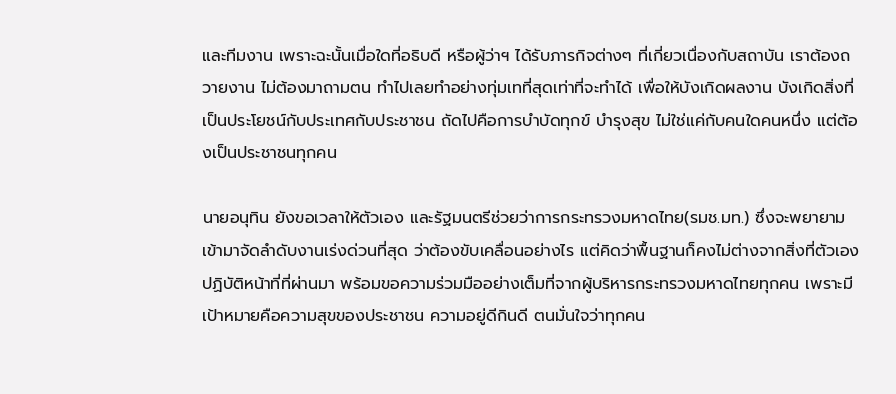และทีมงาน เพราะฉะนั้นเมื่อใดที่อธิบดี หรือผู้ว่าฯ ได้รับภารกิจต่างๆ ที่เกี่ยวเนื่องกับสถาบัน เราต้องถวายงาน ไม่ต้องมาถามตน ทำไปเลยทำอย่างทุ่มเทที่สุดเท่าที่จะทำได้ เพื่อให้บังเกิดผลงาน บังเกิดสิ่งที่เป็นประโยชน์กับประเทศกับประชาชน ถัดไปคือการบำบัดทุกข์ บำรุงสุข ไม่ใช่แค่กับคนใดคนหนึ่ง แต่ต้องเป็นประชาชนทุกคน

นายอนุทิน ยังขอเวลาให้ตัวเอง และรัฐมนตรีช่วยว่าการกระทรวงมหาดไทย(รมช.มท.) ซึ่งจะพยายามเข้ามาจัดลำดับงานเร่งด่วนที่สุด ว่าต้องขับเคลื่อนอย่างไร แต่คิดว่าพื้นฐานก็คงไม่ต่างจากสิ่งที่ตัวเองปฏิบัติหน้าที่ที่ผ่านมา พร้อมขอความร่วมมืออย่างเต็มที่จากผู้บริหารกระทรวงมหาดไทยทุกคน เพราะมีเป้าหมายคือความสุขของประชาชน ความอยู่ดีกินดี ตนมั่นใจว่าทุกคน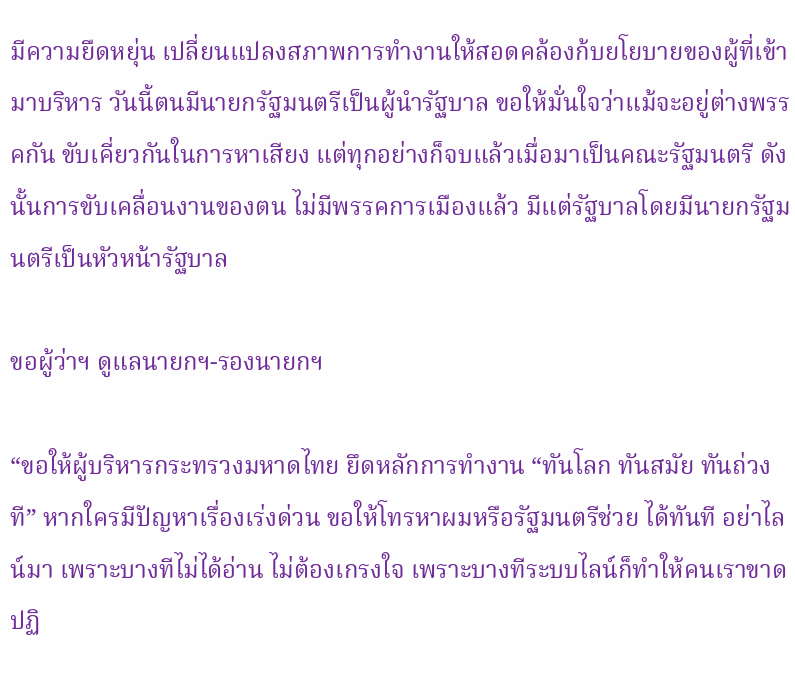มีความยืดหยุ่น เปลี่ยนแปลงสภาพการทำงานให้สอดคล้องก้บยโยบายของผู้ที่เข้ามาบริหาร วันนี้ตนมีนายกรัฐมนตรีเป็นผู้นำรัฐบาล ขอให้มั่นใจว่าแม้จะอยู่ต่างพรรคกัน ขับเคี่ยวกันในการหาเสียง แต่ทุกอย่างก็จบแล้วเมื่อมาเป็นคณะรัฐมนตรี ดังนั้นการขับเคลื่อนงานของตน ไม่มีพรรคการเมืองแล้ว มีแต่รัฐบาลโดยมีนายกรัฐมนตรีเป็นหัวหน้ารัฐบาล

ขอผู้ว่าฯ ดูแลนายกฯ-รองนายกฯ

“ขอให้ผู้บริหารกระทรวงมหาดไทย ยึดหลักการทำงาน “ทันโลก ทันสมัย ทันถ่วงที” หากใครมีปัญหาเรื่องเร่งด่วน ขอให้โทรหาผมหรือรัฐมนตรีช่วย ได้ทันที อย่าไลน์มา เพราะบางทีไม่ได้อ่าน ไม่ต้องเกรงใจ เพราะบางทีระบบไลน์ก็ทำให้คนเราขาดปฏิ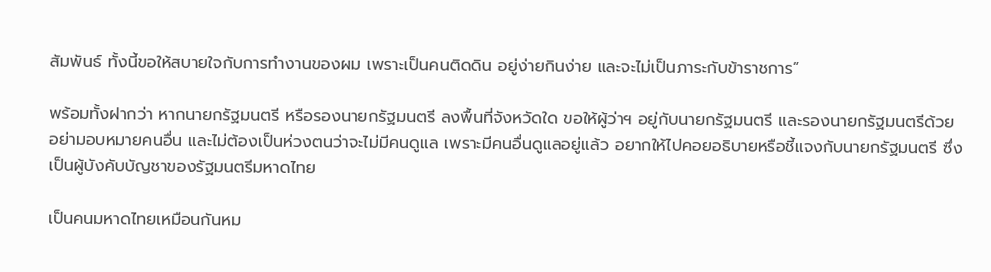สัมพันธ์ ทั้งนี้ขอให้สบายใจกับการทำงานของผม เพราะเป็นคนติดดิน อยู่ง่ายกินง่าย และจะไม่เป็นภาระกับข้าราชการ”

พร้อมทั้งฝากว่า หากนายกรัฐมนตรี หรือรองนายกรัฐมนตรี ลงพื้นที่จังหวัดใด ขอให้ผู้ว่าฯ อยู่กับนายกรัฐมนตรี และรองนายกรัฐมนตรีด้วย อย่ามอบหมายคนอื่น และไม่ต้องเป็นห่วงตนว่าจะไม่มีคนดูแล เพราะมีคนอื่นดูแลอยู่แล้ว อยากให้ไปคอยอธิบายหรือชี้แจงกับนายกรัฐมนตรี ซึ่งเป็นผู้บังคับบัญชาของรัฐมนตรีมหาดไทย

เป็นคนมหาดไทยเหมือนกันหม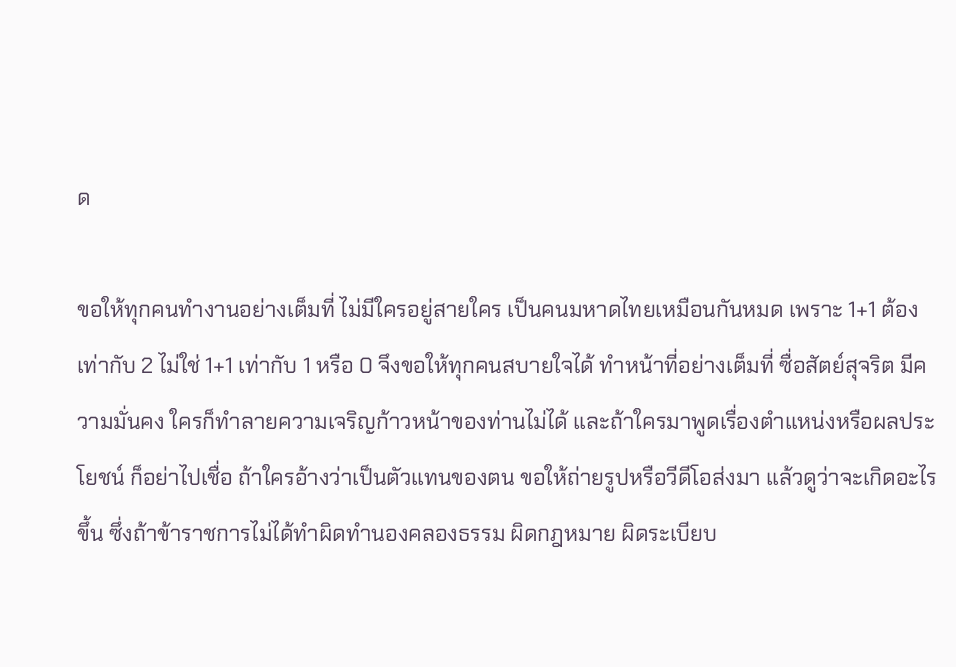ด

ขอให้ทุกคนทำงานอย่างเต็มที่ ไม่มีใครอยู่สายใคร เป็นคนมหาดไทยเหมือนกันหมด เพราะ 1+1 ต้องเท่ากับ 2 ไม่ใช่ 1+1 เท่ากับ 1 หรือ 0 จึงขอให้ทุกคนสบายใจได้ ทำหน้าที่อย่างเต็มที่ ซื่อสัตย์สุจริต มีความมั่นคง ใครก็ทำลายความเจริญก้าวหน้าของท่านไม่ได้ และถ้าใครมาพูดเรื่องตำแหน่งหรือผลประโยชน์ ก็อย่าไปเชื่อ ถ้าใครอ้างว่าเป็นตัวแทนของตน ขอให้ถ่ายรูปหรือวีดีโอส่งมา แล้วดูว่าจะเกิดอะไรขึ้น ซึ่งถ้าข้าราชการไม่ได้ทำผิดทำนองคลองธรรม ผิดกฎหมาย ผิดระเบียบ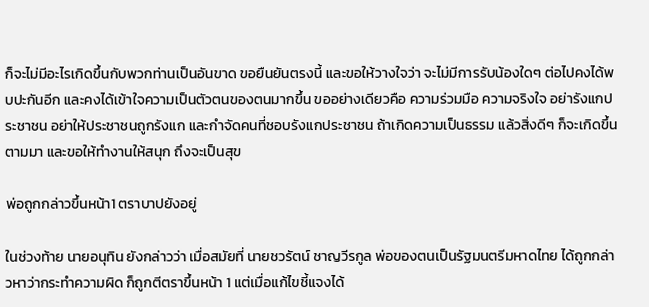ก็จะไม่มีอะไรเกิดขึ้นกับพวกท่านเป็นอันขาด ขอยืนยันตรงนี้ และขอให้วางใจว่า จะไม่มีการรับน้องใดๆ ต่อไปคงได้พบปะกันอีก และคงได้เข้าใจความเป็นตัวตนของตนมากขึ้น ขออย่างเดียวคือ ความร่วมมือ ความจริงใจ อย่ารังแกประชาชน อย่าให้ประชาชนถูกรังแก และกำจัดคนที่ชอบรังแกประชาชน ถ้าเกิดความเป็นธรรม แล้วสิ่งดีๆ ก็จะเกิดขึ้นตามมา และขอให้ทำงานให้สนุก ถึงจะเป็นสุข

พ่อถูกกล่าวขึ้นหน้า1 ตราบาปยังอยู่

ในช่วงท้าย นายอนุทิน ยังกล่าวว่า เมื่อสมัยที่ นายชวรัตน์ ชาญวีรกูล พ่อของตนเป็นรัฐมนตรีมหาดไทย ได้ถูกกล่าวหาว่ากระทำความผิด ก็ถูกตีตราขึ้นหน้า 1 แต่เมื่อแก้ไขชี้แจงได้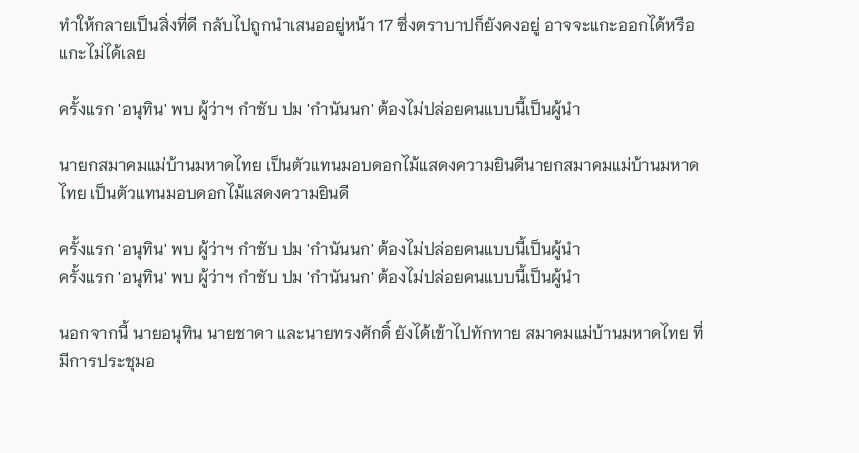ทำให้กลายเป็นสิ่งที่ดี กลับไปถูกนำเสนออยู่หน้า 17 ซึ่งตราบาปก็ยังคงอยู่ อาจจะแกะออกได้หรือแกะไม่ได้เลย

ครั้งแรก 'อนุทิน' พบ ผู้ว่าฯ กำชับ ปม 'กำนันนก' ต้องไม่ปล่อยคนแบบนี้เป็นผู้นำ

นายกสมาคมแม่บ้านมหาดไทย เป็นตัวแทนมอบดอกไม้แสดงความยินดีนายกสมาคมแม่บ้านมหาดไทย เป็นตัวแทนมอบดอกไม้แสดงความยินดี

ครั้งแรก 'อนุทิน' พบ ผู้ว่าฯ กำชับ ปม 'กำนันนก' ต้องไม่ปล่อยคนแบบนี้เป็นผู้นำ
ครั้งแรก 'อนุทิน' พบ ผู้ว่าฯ กำชับ ปม 'กำนันนก' ต้องไม่ปล่อยคนแบบนี้เป็นผู้นำ

นอกจากนี้ นายอนุทิน นายชาดา และนายทรงศักดิ์ ยังได้เข้าไปทักทาย สมาคมแม่บ้านมหาดไทย ที่มีการประชุมอ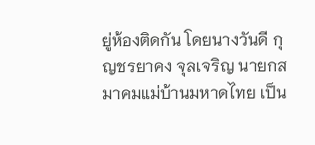ยู่ห้องติดกัน โดยนางวันดี กุญชรยาคง จุลเจริญ นายกสมาคมแม่บ้านมหาดไทย เป็น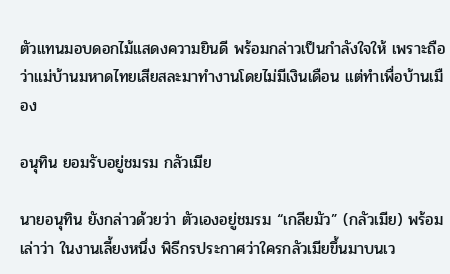ตัวแทนมอบดอกไม้แสดงความยินดี พร้อมกล่าวเป็นกำลังใจให้ เพราะถือว่าแม่บ้านมหาดไทยเสียสละมาทำงานโดยไม่มีเงินเดือน แต่ทำเพื่อบ้านเมือง

อนุทิน ยอมรับอยู่ชมรม กลัวเมีย

นายอนุทิน ยังกล่าวด้วยว่า ตัวเองอยู่ชมรม “เกลียมัว” (กลัวเมีย) พร้อมเล่าว่า ในงานเลี้ยงหนึ่ง พิธีกรประกาศว่าใครกลัวเมียขึ้นมาบนเว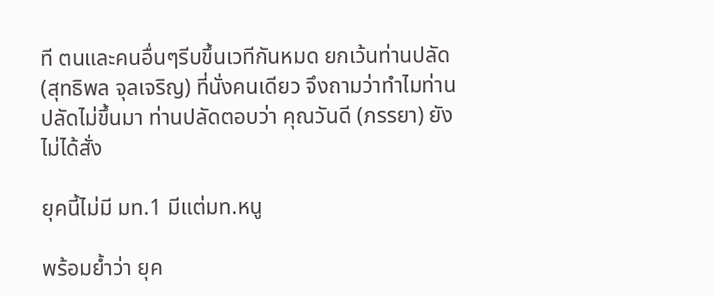ที ตนและคนอื่นๆรีบขึ้นเวทีกันหมด ยกเว้นท่านปลัด (สุทธิพล จุลเจริญ) ที่นั่งคนเดียว จึงถามว่าทำไมท่านปลัดไม่ขึ้นมา ท่านปลัดตอบว่า คุณวันดี (ภรรยา) ยังไม่ได้สั่ง

ยุคนี้ไม่มี มท.1 มีแต่มท.หนู

พร้อมย้ำว่า ยุค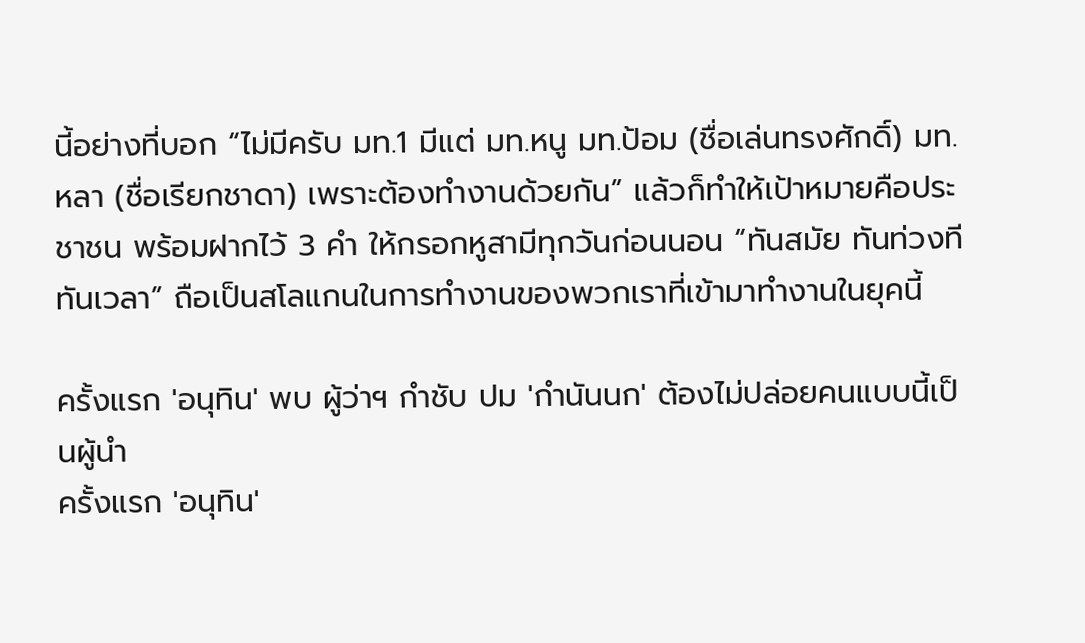นี้อย่างที่บอก “ไม่มีครับ มท.1 มีแต่ มท.หนู มท.ป้อม (ชื่อเล่นทรงศักดิ์) มท.หลา (ชื่อเรียกชาดา) เพราะต้องทำงานด้วยกัน” แล้วก็ทำให้เป้าหมายคือประชาชน พร้อมฝากไว้ 3 คำ ให้กรอกหูสามีทุกวันก่อนนอน “ทันสมัย ทันท่วงที ทันเวลา” ถือเป็นสโลแกนในการทำงานของพวกเราที่เข้ามาทำงานในยุคนี้

ครั้งแรก 'อนุทิน' พบ ผู้ว่าฯ กำชับ ปม 'กำนันนก' ต้องไม่ปล่อยคนแบบนี้เป็นผู้นำ
ครั้งแรก 'อนุทิน'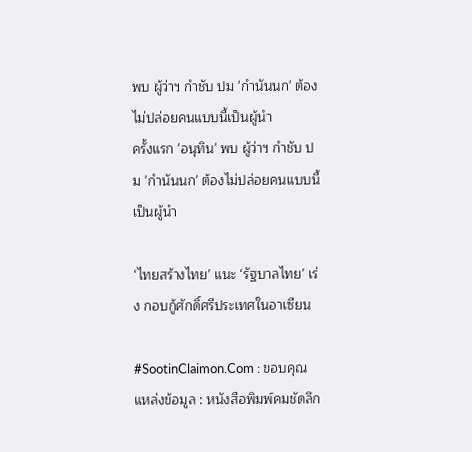พบ ผู้ว่าฯ กำชับ ปม 'กำนันนก' ต้องไม่ปล่อยคนแบบนี้เป็นผู้นำ
ครั้งแรก 'อนุทิน' พบ ผู้ว่าฯ กำชับ ปม 'กำนันนก' ต้องไม่ปล่อยคนแบบนี้เป็นผู้นำ

‘ไทยสร้างไทย’ แนะ ‘รัฐบาลไทย’ เร่ง กอบกู้ศักดิ์ศรีประเทศในอาเซียน

#SootinClaimon.Com : ขอบคุณแหล่งข้อมูล : หนังสือพิมพ์คมชัดลึก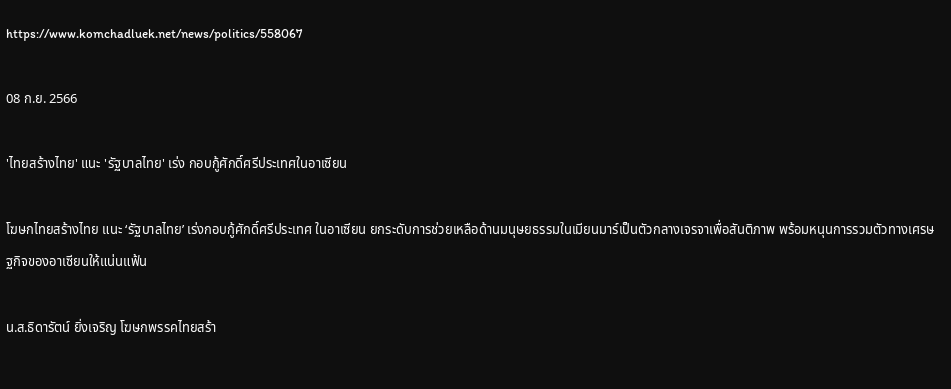https://www.komchadluek.net/news/politics/558067

08 ก.ย. 2566

'ไทยสร้างไทย' แนะ 'รัฐบาลไทย' เร่ง กอบกู้ศักดิ์ศรีประเทศในอาเซียน

โฆษกไทยสร้างไทย แนะ ‘รัฐบาลไทย’ เร่งกอบกู้ศักดิ์ศรีประเทศ ในอาเซียน ยกระดับการช่วยเหลือด้านมนุษยธรรมในเมียนมาร์เป็นตัวกลางเจรจาเพื่อสันติภาพ พร้อมหนุนการรวมตัวทางเศรษฐกิจของอาเซียนให้แน่นแฟ้น

น.ส.ธิดารัตน์ ยิ่งเจริญ โฆษกพรรคไทยสร้า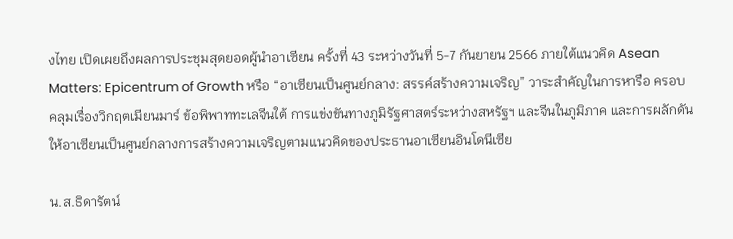งไทย เปิดเผยถึงผลการประชุมสุดยอดผู้นำอาเซียน ครั้งที่ 43 ระหว่างวันที่ 5-7 กันยายน 2566 ภายใต้แนวคิด Asean Matters: Epicentrum of Growth หรือ “อาเซียนเป็นศูนย์กลาง: สรรค์สร้างความเจริญ” วาระสำคัญในการหารือ ครอบคลุมเรื่องวิกฤตเมียนมาร์ ข้อพิพาททะเลจีนใต้ การแข่งขันทางภูมิรัฐศาสตร์ระหว่างสหรัฐฯ และจีนในภูมิภาค และการผลักดันให้อาเซียนเป็นศูนย์กลางการสร้างความเจริญตามแนวคิดของประธานอาเซียนอินโดนีเซีย

น.ส.ธิดารัตน์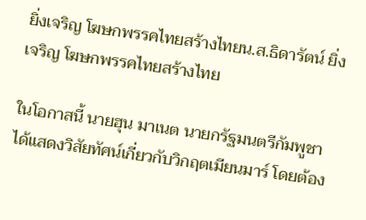ยิ่งเจริญ โฆษกพรรคไทยสร้างไทยน.ส.ธิดารัตน์ ยิ่งเจริญ โฆษกพรรคไทยสร้างไทย

ในโอกาสนี้ นายฮุน มาเนต นายกรัฐมนตรีกัมพูชาได้แสดงวิสัยทัศน์เกี่ยวกับวิกฤตเมียนมาร์ โดยต้อง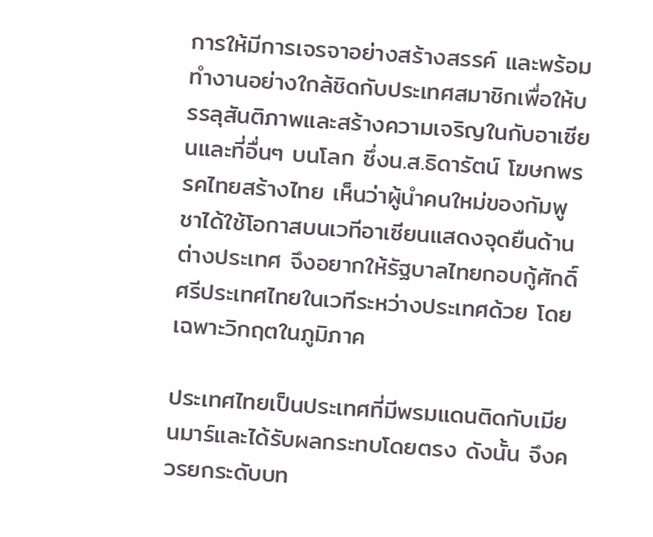การให้มีการเจรจาอย่างสร้างสรรค์ และพร้อมทำงานอย่างใกล้ชิดกับประเทศสมาชิกเพื่อให้บรรลุสันติภาพและสร้างความเจริญในกับอาเซียนและที่อื่นๆ บนโลก ซึ่งน.ส.ธิดารัตน์ โฆษกพรรคไทยสร้างไทย เห็นว่าผู้นำคนใหม่ของกัมพูชาได้ใช้โอกาสบนเวทีอาเซียนแสดงจุดยืนด้านต่างประเทศ จึงอยากให้รัฐบาลไทยกอบกู้ศักดิ์ศรีประเทศไทยในเวทีระหว่างประเทศด้วย โดยเฉพาะวิกฤตในภูมิภาค

ประเทศไทยเป็นประเทศที่มีพรมแดนติดกับเมียนมาร์และได้รับผลกระทบโดยตรง ดังนั้น จึงควรยกระดับบท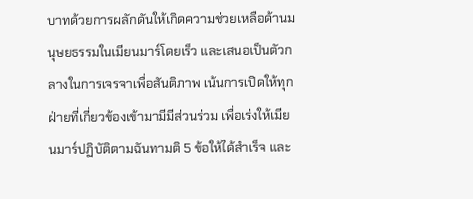บาทด้วยการผลักดันให้เกิดความช่วยเหลือด้านมนุษยธรรมในเมียนมาร์โดยเร็ว และเสนอเป็นตัวกลางในการเจรจาเพื่อสันติภาพ เน้นการเปิดให้ทุกฝ่ายที่เกี่ยวข้องเข้ามามีมีส่วนร่วม เพื่อเร่งให้เมียนมาร์ปฏิบัติตามฉันทามติ 5 ข้อให้ได้สำเร็จ และ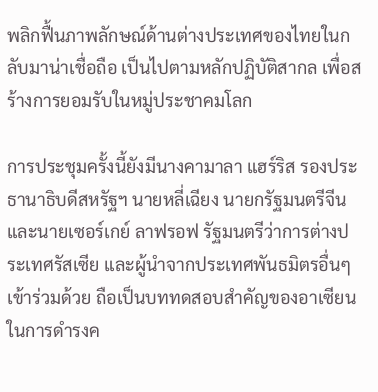พลิกฟื้นภาพลักษณ์ด้านต่างประเทศของไทยในกลับมาน่าเชื่อถือ เป็นไปตามหลักปฏิบัติสากล เพื่อสร้างการยอมรับในหมู่ประชาคมโลก

การประชุมครั้งนี้ยังมีนางคามาลา แฮร์ริส รองประธานาธิบดีสหรัฐฯ นายหลี่เฉียง นายกรัฐมนตรีจีน และนายเซอร์เกย์ ลาฟรอฟ รัฐมนตรีว่าการต่างประเทศรัสเซีย และผู้นำจากประเทศพันธมิตรอื่นๆ เข้าร่วมด้วย ถือเป็นบททดสอบสำคัญของอาเซียนในการดำรงค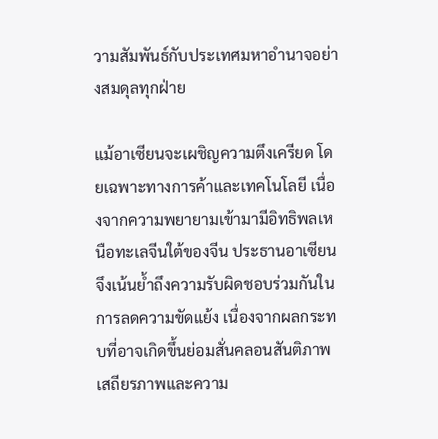วามสัมพันธ์กับประเทศมหาอำนาจอย่างสมดุลทุกฝ่าย

แม้อาเซียนจะเผชิญความตึงเครียด โดยเฉพาะทางการค้าและเทคโนโลยี เนื่องจากความพยายามเข้ามามีอิทธิพลเหนือทะเลจีนใต้ของจีน ประธานอาเซียนจึงเน้นย้ำถึงความรับผิดชอบร่วมกันในการลดความขัดแย้ง เนื่องจากผลกระทบที่อาจเกิดขึ้นย่อมสั่นคลอนสันติภาพ เสถียรภาพและความ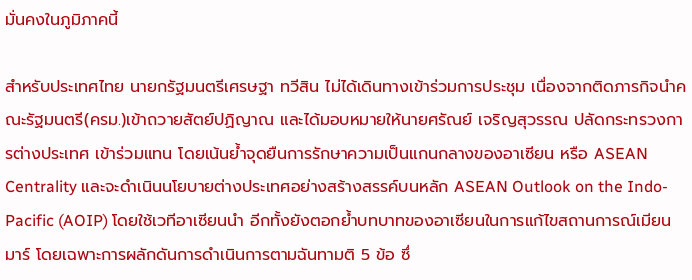มั่นคงในภูมิภาคนี้

สำหรับประเทศไทย นายกรัฐมนตรีเศรษฐา ทวีสิน ไม่ได้เดินทางเข้าร่วมการประชุม เนื่องจากติดภารกิจนำคณะรัฐมนตรี(ครม.)เข้าถวายสัตย์ปฏิญาณ และได้มอบหมายให้นายศรัณย์ เจริญสุวรรณ ปลัดกระทรวงการต่างประเทศ เข้าร่วมแทน โดยเน้นย้ำจุดยืนการรักษาความเป็นแกนกลางของอาเซียน หรือ ASEAN Centrality และจะดำเนินนโยบายต่างประเทศอย่างสร้างสรรค์บนหลัก ASEAN Outlook on the Indo-Pacific (AOIP) โดยใช้เวทีอาเซียนนำ อีกทั้งยังตอกย้ำบทบาทของอาเซียนในการแก้ไขสถานการณ์เมียนมาร์ โดยเฉพาะการผลักดันการดำเนินการตามฉันทามติ 5 ข้อ ซึ่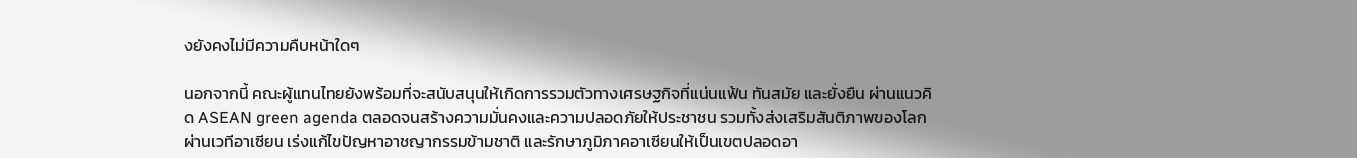งยังคงไม่มีความคืบหน้าใดๆ

นอกจากนี้ คณะผู้แทนไทยยังพร้อมที่จะสนับสนุนให้เกิดการรวมตัวทางเศรษฐกิจที่แน่นแฟ้น ทันสมัย และยั่งยืน ผ่านแนวคิด ASEAN green agenda ตลอดจนสร้างความมั่นคงและความปลอดภัยให้ประชาชน รวมทั้งส่งเสริมสันติภาพของโลกผ่านเวทีอาเซียน เร่งแก้ไขปัญหาอาชญากรรมข้ามชาติ และรักษาภูมิภาคอาเซียนให้เป็นเขตปลอดอา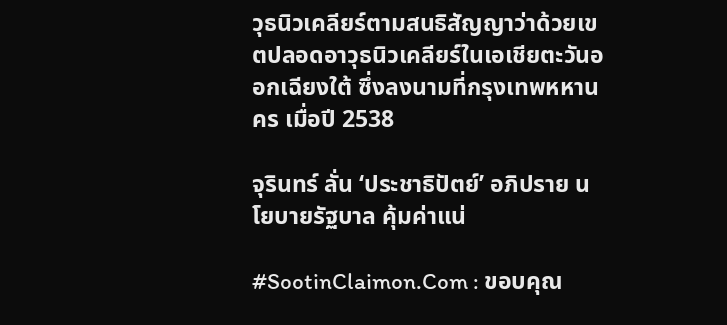วุธนิวเคลียร์ตามสนธิสัญญาว่าด้วยเขตปลอดอาวุธนิวเคลียร์ในเอเชียตะวันออกเฉียงใต้ ซึ่งลงนามที่กรุงเทพหหานคร เมื่อปี 2538

จุรินทร์ ลั่น ‘ประชาธิปัตย์’ อภิปราย นโยบายรัฐบาล คุ้มค่าแน่

#SootinClaimon.Com : ขอบคุณ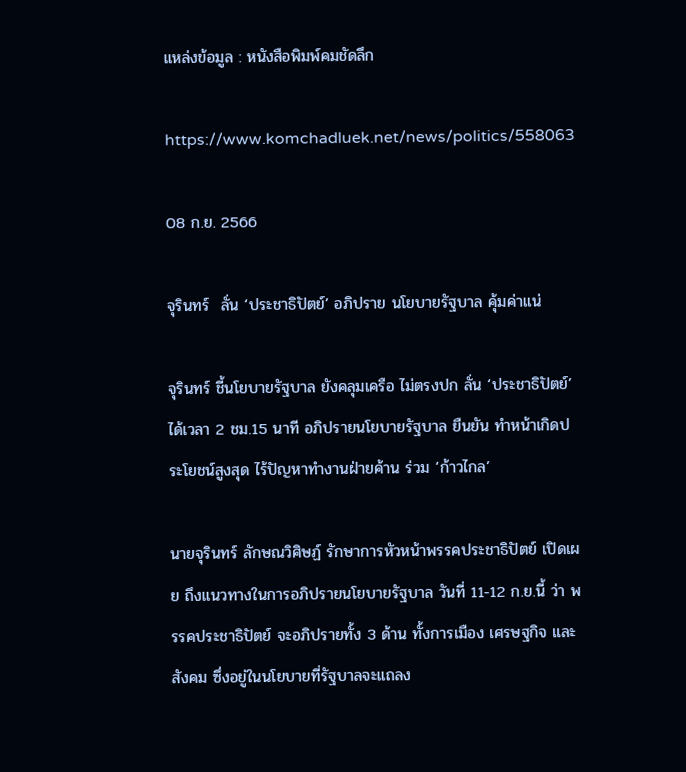แหล่งข้อมูล : หนังสือพิมพ์คมชัดลึก

https://www.komchadluek.net/news/politics/558063

08 ก.ย. 2566

จุรินทร์  ลั่น ‘ประชาธิปัตย์’ อภิปราย นโยบายรัฐบาล คุ้มค่าแน่

จุรินทร์ ชี้นโยบายรัฐบาล ยังคลุมเครือ ไม่ตรงปก ลั่น ‘ประชาธิปัตย์’ ได้เวลา 2 ชม.15 นาที อภิปรายนโยบายรัฐบาล ยืนยัน ทำหน้าเกิดประโยชน์สูงสุด ไร้ปัญหาทำงานฝ่ายค้าน ร่วม ‘ก้าวไกล’

นายจุรินทร์ ลักษณวิศิษฏ์ รักษาการหัวหน้าพรรคประชาธิปัตย์ เปิดเผย ถึงแนวทางในการอภิปรายนโยบายรัฐบาล วันที่ 11-12 ก.ย.นี้ ว่า พรรคประชาธิปัตย์ จะอภิปรายทั้ง 3 ด้าน ทั้งการเมือง เศรษฐกิจ และสังคม ซึ่งอยู่ในนโยบายที่รัฐบาลจะแถลง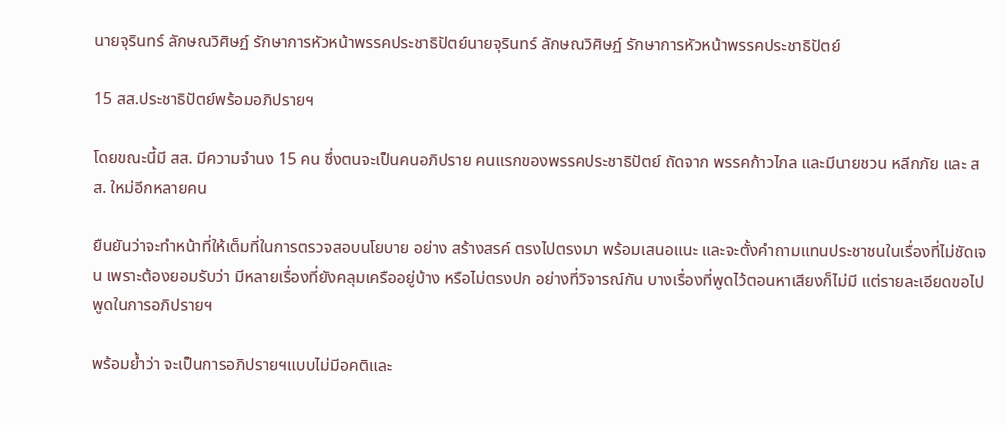นายจุรินทร์ ลักษณวิศิษฏ์ รักษาการหัวหน้าพรรคประชาธิปัตย์นายจุรินทร์ ลักษณวิศิษฏ์ รักษาการหัวหน้าพรรคประชาธิปัตย์

15 สส.ประชาธิปัตย์พร้อมอภิปรายฯ

โดยขณะนี้มี สส. มีความจำนง 15 คน ซึ่งตนจะเป็นคนอภิปราย คนแรกของพรรคประชาธิปัตย์ ถัดจาก พรรคก้าวไกล และมีนายชวน หลีกภัย และ สส. ใหม่อีกหลายคน

ยืนยันว่าจะทำหน้าที่ให้เต็มที่ในการตรวจสอบนโยบาย อย่าง สร้างสรค์ ตรงไปตรงมา พร้อมเสนอแนะ และจะตั้งคำถามแทนประชาชนในเรื่องที่ไม่ชัดเจน เพราะต้องยอมรับว่า มีหลายเรื่องที่ยังคลุมเครืออยู่บ้าง หรือไม่ตรงปก อย่างที่วิจารณ์กัน บางเรื่องที่พูดไว้ตอนหาเสียงก็ไม่มี แต่รายละเอียดขอไปพูดในการอภิปรายฯ

พร้อมย้ำว่า จะเป็นการอภิปรายฯแบบไม่มีอคติและ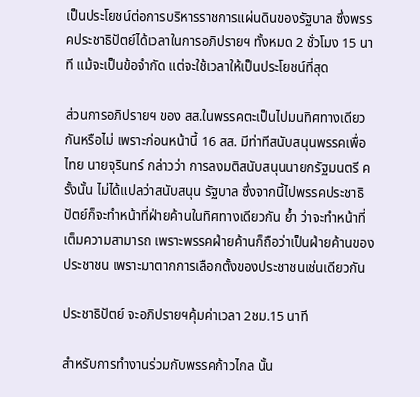เป็นประโยชน์ต่อการบริหารราชการแผ่นดินของรัฐบาล ซึ่งพรรคประชาธิปัตย์ได้เวลาในการอภิปรายฯ ทั้งหมด 2 ชั่วโมง 15 นาที แม้จะเป็นข้อจำกัด แต่จะใช้เวลาให้เป็นประโยชน์ที่สุด

ส่วนการอภิปรายฯ ของ สส.ในพรรคตะเป็นไปมนทิศทางเดียวกันหรือไม่ เพราะก่อนหน้านี้ 16 สส. มีท่าทีสนับสนุนพรรคเพื่อไทย นายจุรินทร์ กล่าวว่า การลงมติสนับสนุนนายกรัฐมนตรี ครั้งนั้น ไม่ได้แปลว่าสนับสนุน รัฐบาล ซึ่งจากนี้ไปพรรคประชาธิปัตย์ก็จะทำหน้าที่ฝ่ายค้านในทิศทางเดียวกัน ย้ำ ว่าจะทำหน้าที่เต็มความสามารถ เพราะพรรคฝ่ายค้านก็ถือว่าเป็นฝ่ายค้านของประชาชน เพราะมาตากการเลือกตั้งของประชาชนเช่นเดียวกัน

ประชาธิปัตย์ จะอภิปรายฯคุ้มค่าเวลา 2ชม.15 นาที

สำหรับการทำงานร่วมกับพรรคก้าวไกล นั้น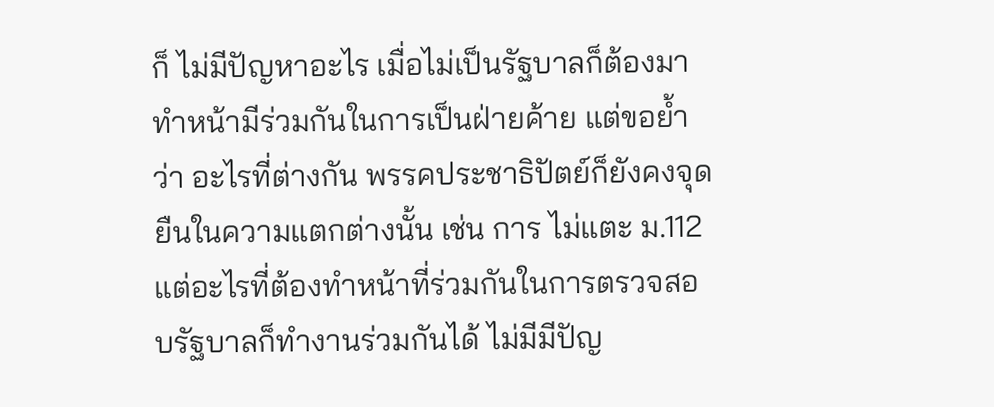ก็ ไม่มีปัญหาอะไร เมื่อไม่เป็นรัฐบาลก็ต้องมาทำหน้ามีร่วมกันในการเป็นฝ่ายค้าย แต่ขอย้ำว่า อะไรที่ต่างกัน พรรคประชาธิปัตย์ก็ยังคงจุดยืนในความแตกต่างนั้น เช่น การ ไม่แตะ ม.112 แต่อะไรที่ต้องทำหน้าที่ร่วมกันในการตรวจสอบรัฐบาลก็ทำงานร่วมกันได้ ไม่มีมีปัญ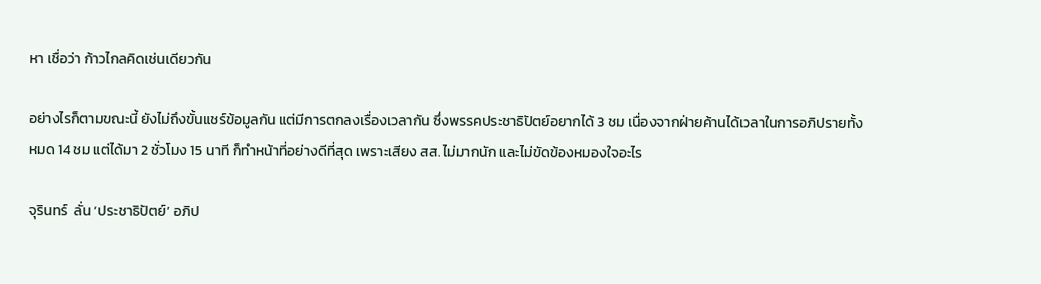หา เชื่อว่า ก้าวไกลคิดเช่นเดียวกัน

อย่างไรก็ตามขณะนี้ ยังไม่ถึงขั้นแชร์ข้อมูลกัน แต่มีการตกลงเรื่องเวลากัน ซึ่งพรรคประชาธิปัตย์อยากได้ 3 ชม เนื่องจากฝ่ายค้านได้เวลาในการอภิปรายทั้งหมด 14 ชม แต่ได้มา 2 ชั่วโมง 15 นาที ก็ทำหน้าที่อย่างดีที่สุด เพราะเสียง สส. ไม่มากนัก และไม่ขัดข้องหมองใจอะไร

จุรินทร์  ลั่น ‘ประชาธิปัตย์’ อภิป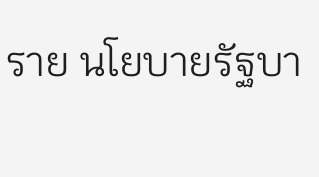ราย นโยบายรัฐบา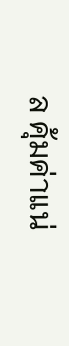ล คุ้มค่าแน่